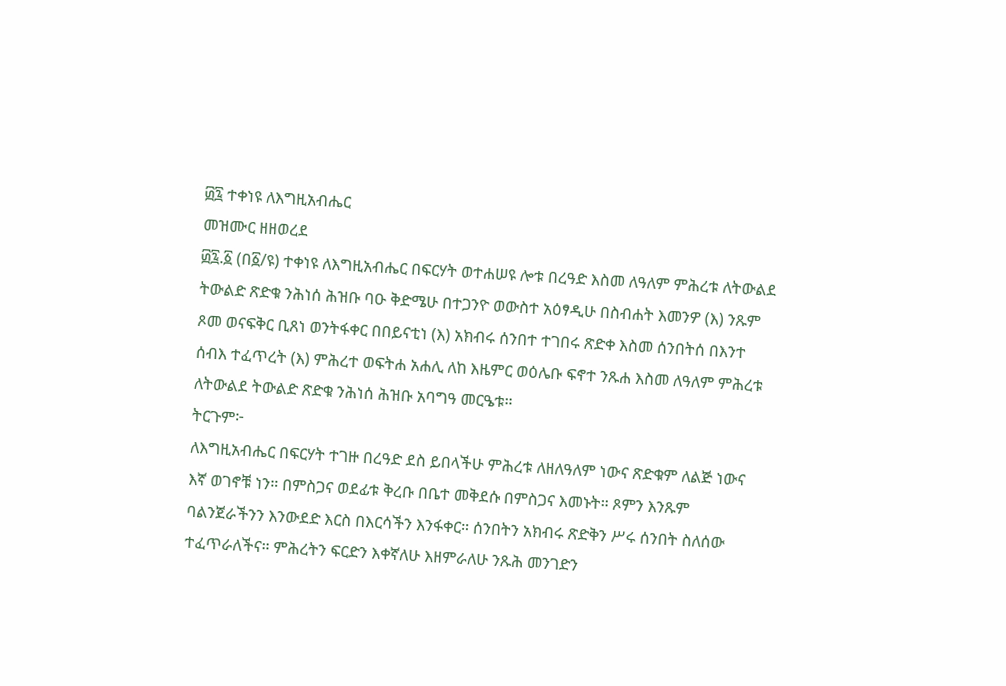፴፯ ተቀነዩ ለእግዚአብሔር
መዝሙር ዘዘወረደ
፴፯.፩ (በ፩/ዩ) ተቀነዩ ለእግዚአብሔር በፍርሃት ወተሐሠዩ ሎቱ በረዓድ እስመ ለዓለም ምሕረቱ ለትውልደ ትውልድ ጽድቁ ንሕነሰ ሕዝቡ ባዑ ቅድሜሁ በተጋንዮ ወውስተ አዕፃዲሁ በስብሐት እመንዎ (እ) ንጹም ጾመ ወናፍቅር ቢጸነ ወንትፋቀር በበይናቲነ (እ) አክብሩ ሰንበተ ተገበሩ ጽድቀ እስመ ሰንበትሰ በእንተ ሰብእ ተፈጥረት (እ) ምሕረተ ወፍትሐ አሐሊ ለከ እዜምር ወዕሌቡ ፍኖተ ንጹሐ እስመ ለዓለም ምሕረቱ ለትውልደ ትውልድ ጽድቁ ንሕነሰ ሕዝቡ አባግዓ መርዔቱ።
ትርጉም፦
ለእግዚአብሔር በፍርሃት ተገዙ በረዓድ ደስ ይበላችሁ ምሕረቱ ለዘለዓለም ነውና ጽድቁም ለልጅ ነውና እኛ ወገኖቹ ነን። በምስጋና ወደፊቱ ቅረቡ በቤተ መቅደሱ በምስጋና እመኑት። ጾምን እንጹም ባልንጀራችንን እንውደድ እርስ በእርሳችን እንፋቀር። ሰንበትን አክብሩ ጽድቅን ሥሩ ሰንበት ስለሰው ተፈጥራለችና። ምሕረትን ፍርድን እቀኛለሁ እዘምራለሁ ንጹሕ መንገድን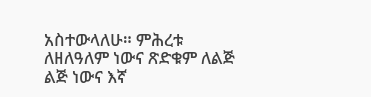አስተውላለሁ። ምሕረቱ ለዘለዓለም ነውና ጽድቁም ለልጅ ልጅ ነውና እኛ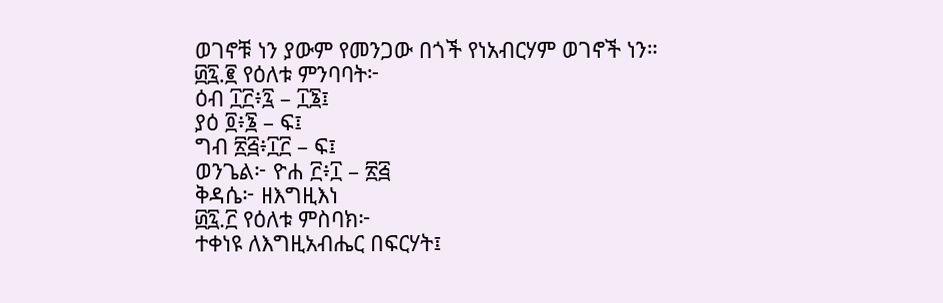ወገኖቹ ነን ያውም የመንጋው በጎች የነአብርሃም ወገኖች ነን።
፴፯.፪ የዕለቱ ምንባባት፦
ዕብ ፲፫፥፯ – ፲፮፤
ያዕ ፬፥፮ – ፍ፤
ግብ ፳፭፥፲፫ – ፍ፤
ወንጌል፦ ዮሐ ፫፥፲ – ፳፭
ቅዳሴ፦ ዘእግዚእነ
፴፯.፫ የዕለቱ ምስባክ፦
ተቀነዩ ለእግዚአብሔር በፍርሃት፤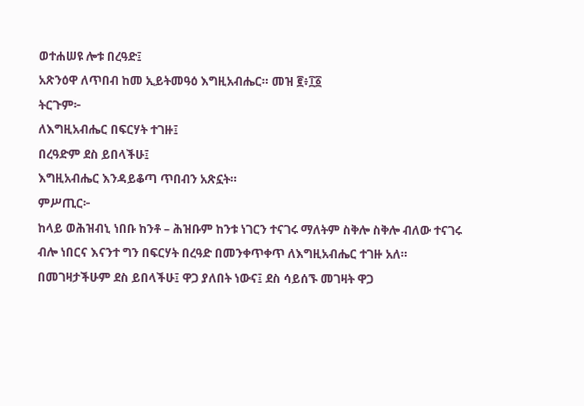ወተሐሠዩ ሎቱ በረዓድ፤
አጽንዕዋ ለጥበብ ከመ ኢይትመዓዕ እግዚአብሔር። መዝ ፪፥፲፩
ትርጉም፦
ለእግዚአብሔር በፍርሃት ተገዙ፤
በረዓድም ደስ ይበላችሁ፤
እግዚአብሔር እንዳይቆጣ ጥበብን አጽኗት።
ምሥጢር፦
ከላይ ወሕዝብኒ ነበቡ ከንቶ – ሕዝቡም ከንቱ ነገርን ተናገሩ ማለትም ስቅሎ ስቅሎ ብለው ተናገሩ ብሎ ነበርና እናንተ ግን በፍርሃት በረዓድ በመንቀጥቀጥ ለእግዚአብሔር ተገዙ አለ።
በመገዛታችሁም ደስ ይበላችሁ፤ ዋጋ ያለበት ነውና፤ ደስ ሳይሰኙ መገዛት ዋጋ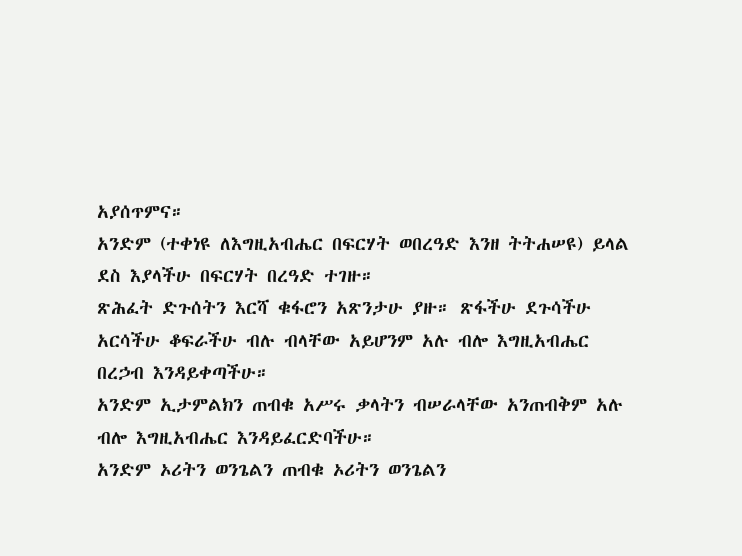አያሰጥምና።
አንድም (ተቀነዩ ለእግዚአብሔር በፍርሃት ወበረዓድ እንዘ ትትሐሠዩ) ይላል ደስ እያላችሁ በፍርሃት በረዓድ ተገዙ።
ጽሕፈት ድጉሰትን እርሻ ቁፋሮን አጽንታሁ ያዙ። ጽፋችሁ ደጉሳችሁ አርሳችሁ ቆፍራችሁ ብሉ ብላቸው አይሆንም አሉ ብሎ እግዚአብሔር በረኃብ እንዳይቀጣችሁ።
አንድም ኢታምልክን ጠብቁ አሥሩ ቃላትን ብሠራላቸው አንጠብቅም አሉ ብሎ እግዚአብሔር እንዳይፈርድባችሁ።
አንድም ኦሪትን ወንጌልን ጠብቁ ኦሪትን ወንጌልን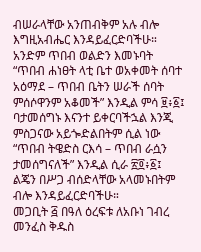ብሠራላቸው አንጠብቅም አሉ ብሎ እግዚአብሔር እንዳይፈርድባችሁ።
አንድም ጥበብ ወልድን እመኑባት “ጥበብ ሐነፀት ላቲ ቤተ ወአቀመት ሰባተ አዕማደ – ጥበብ ቤትን ሠራች ሰባት ምሰሶዋንም አቆመች” እንዲል ምሳ ፱፥፩፤ ባታመሰግኑ እናንተ ይቀርባችኋል እንጂ ምስጋናው አይጐድልበትም ሲል ነው “ጥበብ ትዌድስ ርእሳ – ጥበብ ራሷን ታመሰግናለች” እንዲል ሲራ ፳፬፥፩፤
ልጄን በሥጋ ብሰድላቸው አላመኑበትም ብሎ እንዳይፈርድባችሁ።
መጋቢት ፭ በዓለ ዕረፍቱ ለአቡነ ገብረ መንፈስ ቅዱስ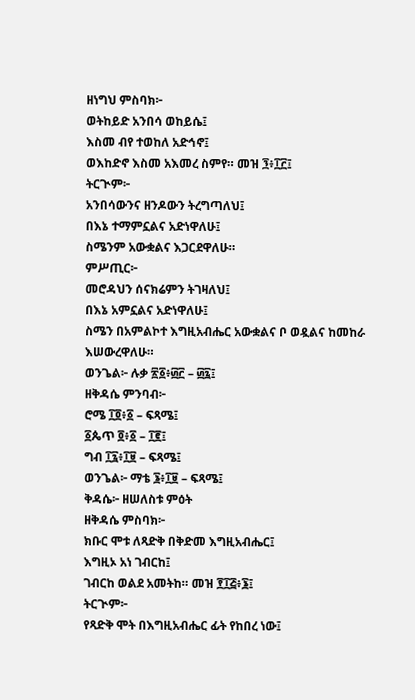ዘነግህ ምስባክ፦
ወትከይድ አንበሳ ወከይሴ፤
እስመ ብየ ተወከለ አድኅኖ፤
ወእከድኖ እስመ አእመረ ስምየ። መዝ ፺፥፲፫፤
ትርጒም፦
አንበሳውንና ዘንዶውን ትረግጣለህ፤
በእኔ ተማምኗልና አድነዋለሁ፤
ስሜንም አውቋልና እጋርደዋለሁ።
ምሥጢር፦
መሮዳህን ሰናክሬምን ትገዛለህ፤
በእኔ አምኗልና አድነዋለሁ፤
ስሜን በአምልኮተ እግዚአብሔር አውቋልና ቦ ወዷልና ከመከራ እሠውረዋለሁ።
ወንጌል፦ ሉቃ ፳፩፥፴፫ – ፴፯፤
ዘቅዳሴ ምንባብ፦
ሮሜ ፲፬፥፩ – ፍጻሜ፤
፩ጴጥ ፬፥፩ – ፲፪፤
ግብ ፲፯፥፲፱ – ፍጻሜ፤
ወንጌል፦ ማቴ ፮፥፲፱ – ፍጻሜ፤
ቅዳሴ፦ ዘሠለስቱ ምዕት
ዘቅዳሴ ምስባክ፦
ክቡር ሞቱ ለጻድቅ በቅድመ እግዚአብሔር፤
እግዚኦ አነ ገብርከ፤
ገብርከ ወልደ አመትከ። መዝ ፻፲፭፥፮፤
ትርጒም፦
የጻድቅ ሞት በእግዚአብሔር ፊት የከበረ ነው፤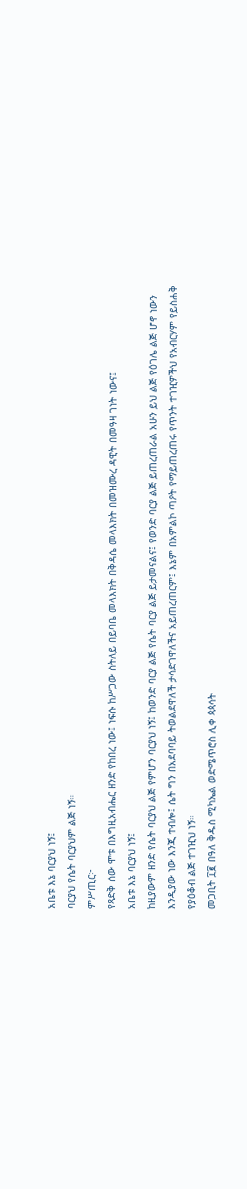አቤቱ እኔ ባርያህ ነኝ፤
ባርያህ የሴት ባርያህም ልጅ ነኝ።
ምሥጢር፦
የጻድቅ ሰው ሞቱ በእግዚአብሔር ዘንድ የከበረ ነው፤ ነፍሱ ከሥጋው ስትለይ በይባቤ መላእክት በቅዳሴ መላእክት በመዝሙረ ዳዊት በመዓዛ ገነት ነውና፤
አቤቱ እኔ ባርያህ ነኝ፤
ከዚያውም ዘንድ የሴት ባርያህ ልጅ የምሆን ባርያህ ነኝ፤ ከወንድ ባርያ ልጅ የሴት ባርያ ልጅ ይታመናልና፤ የወንድ ባርያ ልጅ ይጠረጠራል አሁን ይህ ልጅ የዕገሌ ልጅ ሆኖ ነውን እንዲያው ነው እንጂ ተብሎ፤ ሴት ግን በአደባባይ ትወልደዋለች ታሳድገዋለችና አይጠረጠርም፤ እኔም በአምልኮ ጣዖት የማይጠረጠሩ የጥንት ተገዢዎችህ የአብርሃም የይስሐቅ የያዕቆብ ልጅ ተገዢህ ነኝ።
መጋቢት ፲፪ በዓለ ቅዱስ ሚካኤል ወድሜጥሮስ ሊቀ ጳጳሳት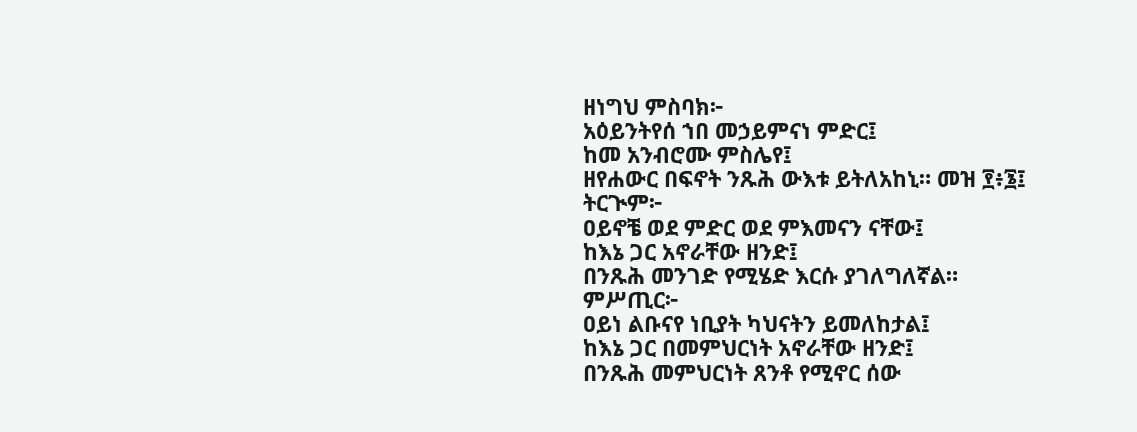ዘነግህ ምስባክ፦
አዕይንትየሰ ኀበ መኃይምናነ ምድር፤
ከመ አንብሮሙ ምስሌየ፤
ዘየሐውር በፍኖት ንጹሕ ውእቱ ይትለአከኒ። መዝ ፻፥፮፤
ትርጒም፦
ዐይኖቼ ወደ ምድር ወደ ምእመናን ናቸው፤
ከእኔ ጋር አኖራቸው ዘንድ፤
በንጹሕ መንገድ የሚሄድ እርሱ ያገለግለኛል።
ምሥጢር፦
ዐይነ ልቡናየ ነቢያት ካህናትን ይመለከታል፤
ከእኔ ጋር በመምህርነት አኖራቸው ዘንድ፤
በንጹሕ መምህርነት ጸንቶ የሚኖር ሰው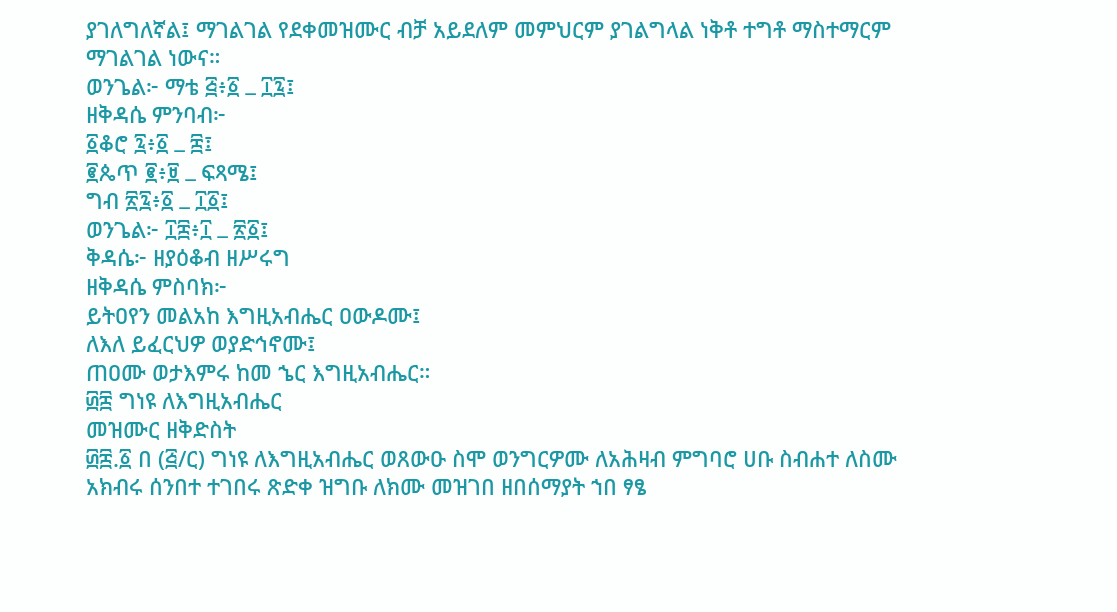ያገለግለኛል፤ ማገልገል የደቀመዝሙር ብቻ አይደለም መምህርም ያገልግላል ነቅቶ ተግቶ ማስተማርም ማገልገል ነውና።
ወንጌል፦ ማቴ ፭፥፩ ߺ ፲፯፤
ዘቅዳሴ ምንባብ፦
፩ቆሮ ፯፥፩ ߺ ፰፤
፪ጴጥ ፪፥፱ ߺ ፍጻሜ፤
ግብ ፳፯፥፩ ߺ ፲፩፤
ወንጌል፦ ፲፰፥፲ ߺ ፳፩፤
ቅዳሴ፦ ዘያዕቆብ ዘሥሩግ
ዘቅዳሴ ምስባክ፦
ይትዐየን መልአከ እግዚአብሔር ዐውዶሙ፤
ለእለ ይፈርህዎ ወያድኅኖሙ፤
ጠዐሙ ወታእምሩ ከመ ኄር እግዚአብሔር።
፴፰ ግነዩ ለእግዚአብሔር
መዝሙር ዘቅድስት
፴፰.፩ በ (፭/ር) ግነዩ ለእግዚአብሔር ወጸውዑ ስሞ ወንግርዎሙ ለአሕዛብ ምግባሮ ሀቡ ስብሐተ ለስሙ አክብሩ ሰንበተ ተገበሩ ጽድቀ ዝግቡ ለክሙ መዝገበ ዘበሰማያት ኀበ ፃፄ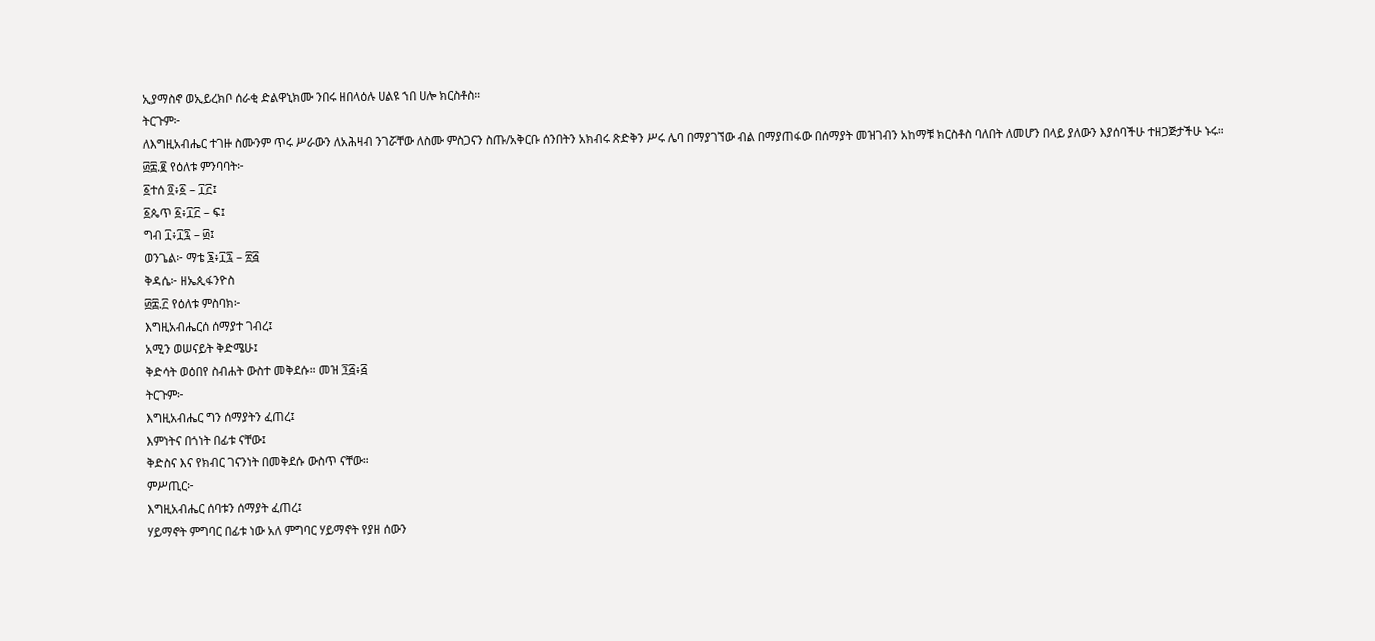ኢያማስኖ ወኢይረክቦ ሰራቂ ድልዋኒክሙ ንበሩ ዘበላዕሉ ሀልዩ ኀበ ሀሎ ክርስቶስ።
ትርጉም፦
ለእግዚአብሔር ተገዙ ስሙንም ጥሩ ሥራውን ለአሕዛብ ንገሯቸው ለስሙ ምስጋናን ስጡ/አቅርቡ ሰንበትን አክብሩ ጽድቅን ሥሩ ሌባ በማያገኘው ብል በማያጠፋው በሰማያት መዝገብን አከማቹ ክርስቶስ ባለበት ለመሆን በላይ ያለውን እያሰባችሁ ተዘጋጅታችሁ ኑሩ።
፴፰.፪ የዕለቱ ምንባባት፦
፩ተሰ ፬፥፩ – ፲፫፤
፩ጴጥ ፩፥፲፫ – ፍ፤
ግብ ፲፥፲፯ – ፴፤
ወንጌል፦ ማቴ ፮፥፲፯ – ፳፭
ቅዳሴ፦ ዘኤጲፋንዮስ
፴፰.፫ የዕለቱ ምስባክ፦
እግዚአብሔርሰ ሰማያተ ገብረ፤
አሚን ወሠናይት ቅድሜሁ፤
ቅድሳት ወዕበየ ስብሐት ውስተ መቅደሱ። መዝ ፺፭፥፭
ትርጉም፦
እግዚአብሔር ግን ሰማያትን ፈጠረ፤
እምነትና በጎነት በፊቱ ናቸው፤
ቅድስና እና የክብር ገናንነት በመቅደሱ ውስጥ ናቸው።
ምሥጢር፦
እግዚአብሔር ሰባቱን ሰማያት ፈጠረ፤
ሃይማኖት ምግባር በፊቱ ነው አለ ምግባር ሃይማኖት የያዘ ሰውን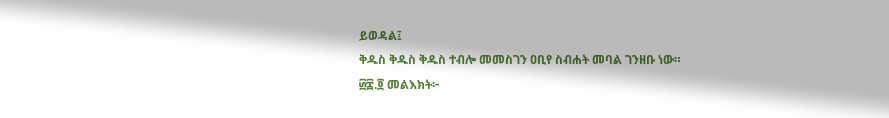ይወዳል፤
ቅዱስ ቅዱስ ቅዱስ ተብሎ መመስገን ዐቢየ ስብሐት መባል ገንዘቡ ነው።
፴፰.፬ መልእክት፦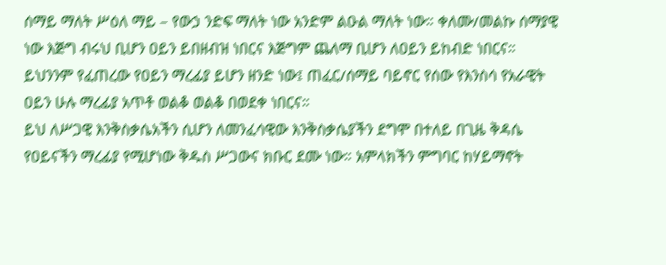ሰማይ ማለት ሥዕለ ማይ – የውኃ ንድፍ ማለት ነው አንድም ልዑል ማለት ነው። ቀለሙ/መልኩ ሰማያዊ ነው እጅግ ብሩህ ቢሆን ዐይን ይበዘብዝ ነበርና እጅግም ጨለማ ቢሆን ለዐይን ይከብድ ነበርና። ይህንንም የፈጠረው የዐይን ማረፊያ ይሆን ዘንድ ነው፤ ጠፈር/ሰማይ ባይኖር የሰው የእንስሳ የአራዊት ዐይን ሁሉ ማረፊያ አጥቶ ወልቆ ወልቆ በወደቀ ነበርና።
ይህ ለሥጋዊ እንቅስቃሴአችን ሲሆን ለመንፈሳዊው እንቅስቃሴያችን ደግሞ በተለይ በጊዜ ቅዳሴ የዐይናችን ማረፊያ የሚሆነው ቅዱስ ሥጋውና ክቡር ደሙ ነው። አምላክችን ምግባር ከሃይማኖት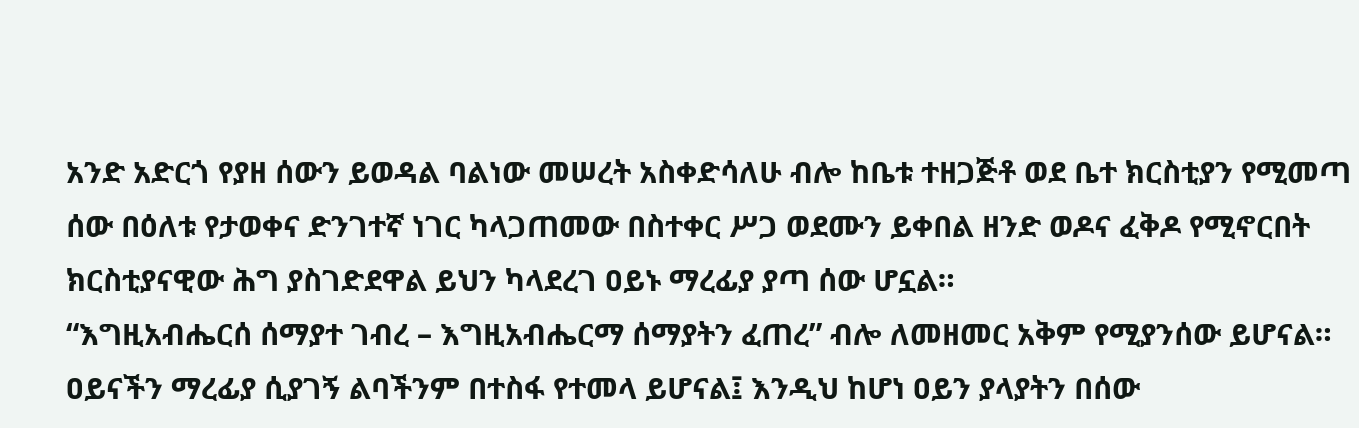አንድ አድርጎ የያዘ ሰውን ይወዳል ባልነው መሠረት አስቀድሳለሁ ብሎ ከቤቱ ተዘጋጅቶ ወደ ቤተ ክርስቲያን የሚመጣ ሰው በዕለቱ የታወቀና ድንገተኛ ነገር ካላጋጠመው በስተቀር ሥጋ ወደሙን ይቀበል ዘንድ ወዶና ፈቅዶ የሚኖርበት ክርስቲያናዊው ሕግ ያስገድደዋል ይህን ካላደረገ ዐይኑ ማረፊያ ያጣ ሰው ሆኗል።
“እግዚአብሔርሰ ሰማያተ ገብረ – እግዚአብሔርማ ሰማያትን ፈጠረ” ብሎ ለመዘመር አቅም የሚያንሰው ይሆናል። ዐይናችን ማረፊያ ሲያገኝ ልባችንም በተስፋ የተመላ ይሆናል፤ እንዲህ ከሆነ ዐይን ያላያትን በሰው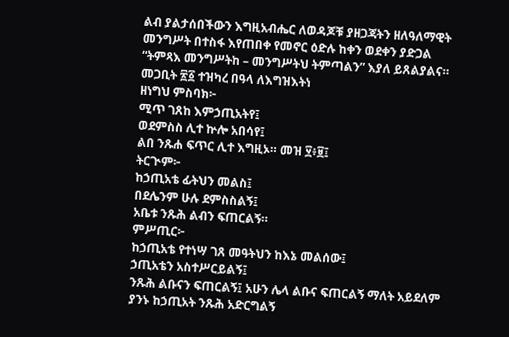ልብ ያልታሰበችውን እግዚአብሔር ለወዳጆቹ ያዘጋጃትን ዘለዓለማዊት መንግሥት በተስፋ እየጠበቀ የመኖር ዕድሉ ከቀን ወደቀን ያድጋል “ትምጻእ መንግሥትከ – መንግሥትህ ትምጣልን” እያለ ይጸልያልና።
መጋቢት ፳፩ ተዝካረ በዓላ ለእግዝእትነ
ዘነግህ ምስባክ፦
ሚጥ ገጸከ እምኃጢአትየ፤
ወደምስስ ሊተ ኵሎ አበሳየ፤
ልበ ንጹሐ ፍጥር ሊተ እግዚኦ። መዝ ፶፥፱፤
ትርጒም፦
ከኃጢአቴ ፊትህን መልስ፤
በደሌንም ሁሉ ደምስስልኝ፤
አቤቱ ንጹሕ ልብን ፍጠርልኝ።
ምሥጢር፦
ከኃጢአቴ የተነሣ ገጸ መዓትህን ከእኔ መልሰው፤
ኃጢአቴን አስተሥርይልኝ፤
ንጹሕ ልቡናን ፍጠርልኝ፤ አሁን ሌላ ልቡና ፍጠርልኝ ማለት አይደለም ያንኑ ከኃጢአት ንጹሕ አድርግልኝ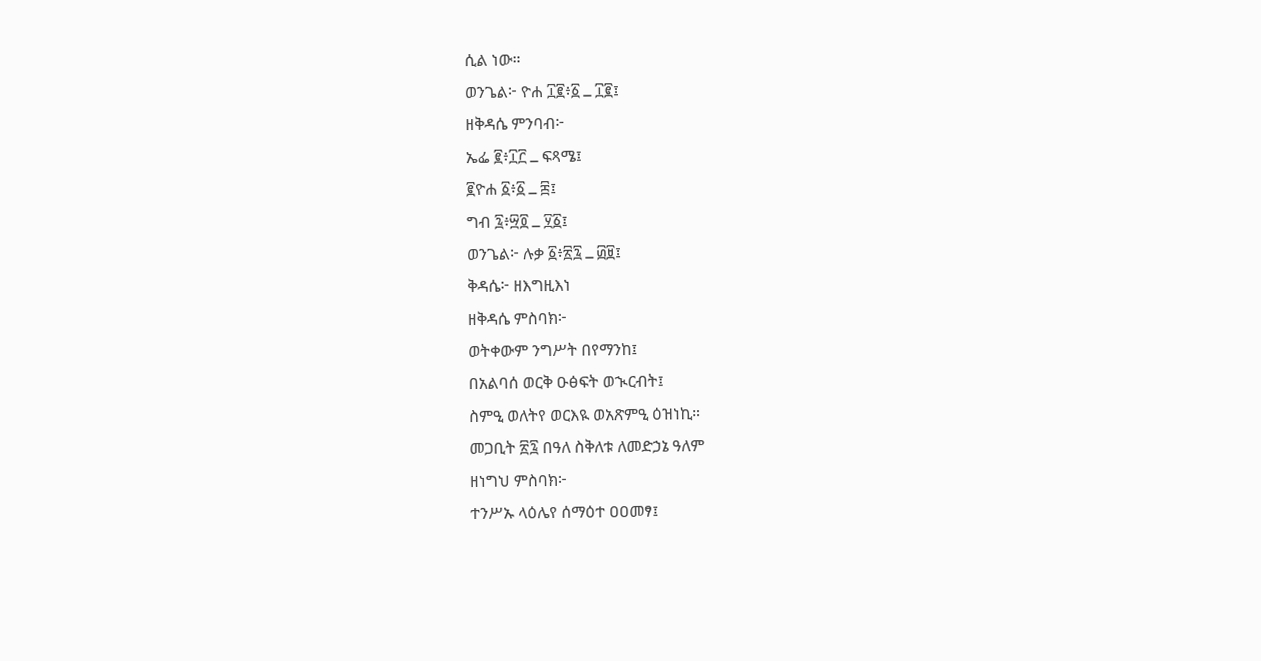ሲል ነው።
ወንጌል፦ ዮሐ ፲፪፥፩ ߺ ፲፪፤
ዘቅዳሴ ምንባብ፦
ኤፌ ፪፥፲፫ ߺ ፍጻሜ፤
፪ዮሐ ፩፥፩ ߺ ፰፤
ግብ ፯፥፵፬ ߺ ፶፩፤
ወንጌል፦ ሉቃ ፩፥፳፯ ߺ ፴፱፤
ቅዳሴ፦ ዘእግዚእነ
ዘቅዳሴ ምስባክ፦
ወትቀውም ንግሥት በየማንከ፤
በአልባሰ ወርቅ ዑፅፍት ወኊርብት፤
ስምዒ ወለትየ ወርእዪ ወአጽምዒ ዕዝነኪ።
መጋቢት ፳፯ በዓለ ስቅለቱ ለመድኃኔ ዓለም
ዘነግህ ምስባክ፦
ተንሥኡ ላዕሌየ ሰማዕተ ዐዐመፃ፤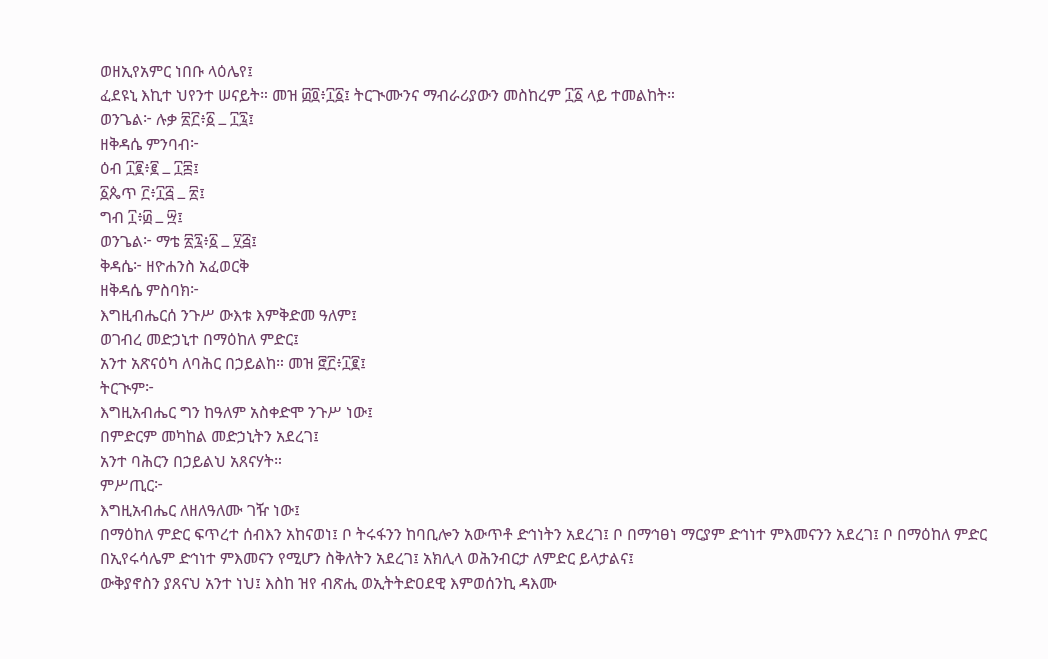ወዘኢየአምር ነበቡ ላዕሌየ፤
ፈደዩኒ እኪተ ህየንተ ሠናይት። መዝ ፴፬፥፲፩፤ ትርጒሙንና ማብራሪያውን መስከረም ፲፩ ላይ ተመልከት።
ወንጌል፦ ሉቃ ፳፫፥፩ ߺ ፲፯፤
ዘቅዳሴ ምንባብ፦
ዕብ ፲፪፥፪ ߺ ፲፰፤
፩ጴጥ ፫፥፲፭ ߺ ፳፤
ግብ ፲፥፴ ߺ ፵፤
ወንጌል፦ ማቴ ፳፯፥፩ ߺ ፶፭፤
ቅዳሴ፦ ዘዮሐንስ አፈወርቅ
ዘቅዳሴ ምስባክ፦
እግዚብሔርሰ ንጉሥ ውእቱ እምቅድመ ዓለም፤
ወገብረ መድኃኒተ በማዕከለ ምድር፤
አንተ አጽናዕካ ለባሕር በኃይልከ። መዝ ፸፫፥፲፪፤
ትርጒም፦
እግዚአብሔር ግን ከዓለም አስቀድሞ ንጉሥ ነው፤
በምድርም መካከል መድኃኒትን አደረገ፤
አንተ ባሕርን በኃይልህ አጸናሃት።
ምሥጢር፦
እግዚአብሔር ለዘለዓለሙ ገዥ ነው፤
በማዕከለ ምድር ፍጥረተ ሰብእን አከናወነ፤ ቦ ትሩፋንን ከባቢሎን አውጥቶ ድኅነትን አደረገ፤ ቦ በማኅፀነ ማርያም ድኅነተ ምእመናንን አደረገ፤ ቦ በማዕከለ ምድር በኢየሩሳሌም ድኅነተ ምእመናን የሚሆን ስቅለትን አደረገ፤ አክሊላ ወሕንብርታ ለምድር ይላታልና፤
ውቅያኖስን ያጸናህ አንተ ነህ፤ እስከ ዝየ ብጽሒ ወኢትትድዐደዊ እምወሰንኪ ዳእሙ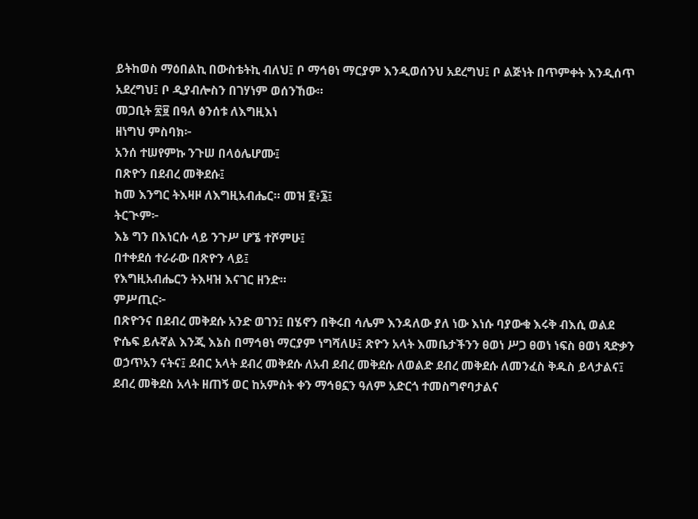ይትከወስ ማዕበልኪ በውስቴትኪ ብለህ፤ ቦ ማኅፀነ ማርያም እንዲወሰንህ አደረግህ፤ ቦ ልጅነት በጥምቀት እንዲሰጥ አደረግህ፤ ቦ ዲያብሎስን በገሃነም ወሰንኸው።
መጋቢት ፳፱ በዓለ ፅንሰቱ ለእግዚእነ
ዘነግህ ምስባክ፦
አንሰ ተሠየምኩ ንጉሠ በላዕሌሆሙ፤
በጽዮን በደብረ መቅደሱ፤
ከመ እንግር ትእዛዞ ለእግዚአብሔር። መዝ ፪፥፮፤
ትርጒም፦
እኔ ግን በእነርሱ ላይ ንጉሥ ሆኜ ተሾምሁ፤
በተቀደሰ ተራራው በጽዮን ላይ፤
የእግዚአብሔርን ትእዛዝ እናገር ዘንድ።
ምሥጢር፦
በጽዮንና በደብረ መቅደሱ አንድ ወገን፤ በሄኖን በቅሩበ ሳሌም እንዳለው ያለ ነው እነሱ ባያውቁ እሩቅ ብእሲ ወልደ ዮሴፍ ይሉኛል እንጂ እኔስ በማኅፀነ ማርያም ነግሻለሁ፤ ጽዮን አላት እመቤታችንን ፀወነ ሥጋ ፀወነ ነፍስ ፀወነ ጻድቃን ወኃጥአን ናትና፤ ደብር አላት ደብረ መቅደሱ ለአብ ደብረ መቅደሱ ለወልድ ደብረ መቅደሱ ለመንፈስ ቅዱስ ይላታልና፤ ደብረ መቅደስ አላት ዘጠኝ ወር ከአምስት ቀን ማኅፀኗን ዓለም አድርጎ ተመስግኖባታልና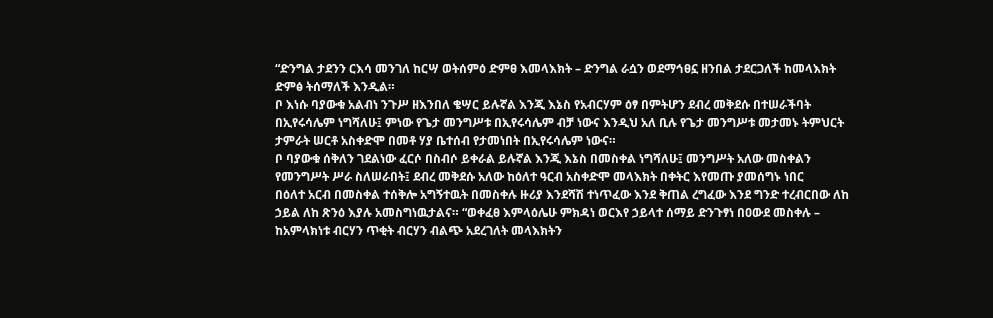“ድንግል ታደንን ርእሳ መንገለ ከርሣ ወትሰምዕ ድምፀ እመላእክት – ድንግል ራሷን ወደማኅፀኗ ዘንበል ታደርጋለች ከመላእክት ድምፅ ትሰማለች እንዲል።
ቦ እነሱ ባያውቁ አልብነ ንጉሥ ዘእንበለ ቄሣር ይሉኛል እንጂ እኔስ የአብርሃም ዕፃ በምትሆን ደብረ መቅደሱ በተሠራችባት በኢየሩሳሌም ነግሻለሁ፤ ምነው የጌታ መንግሥቱ በኢየሩሳሌም ብቻ ነውና እንዲህ አለ ቢሉ የጌታ መንግሥቱ መታመኑ ትምህርት ታምራት ሠርቶ አስቀድሞ በመቶ ሃያ ቤተሰብ የታመነበት በኢየሩሳሌም ነውና።
ቦ ባያውቁ ሰቅለን ገደልነው ፈርሶ በስብሶ ይቀራል ይሉኛል እንጂ እኔስ በመስቀል ነግሻለሁ፤ መንግሥት አለው መስቀልን የመንግሥት ሥራ ስለሠራበት፤ ደብረ መቅደሱ አለው ከዕለተ ዓርብ አስቀድሞ መላእክት በቀትር እየመጡ ያመሰግኑ ነበር
በዕለተ አርብ በመስቀል ተሰቅሎ አግኝተዉት በመስቀሉ ዙሪያ እንደሻሽ ተነጥፈው እንደ ቅጠል ረግፈው እንደ ግንድ ተረብርበው ለከ ኃይል ለከ ጽንዕ እያሉ አመስግነዉታልና። “ወቀፈፀ እምላዕሌሁ ምክዳነ ወርእየ ኃይላተ ሰማይ ድንጉፃነ በዐውደ መስቀሉ – ከአምላክነቱ ብርሃን ጥቂት ብርሃን ብልጭ አደረገለት መላእክትን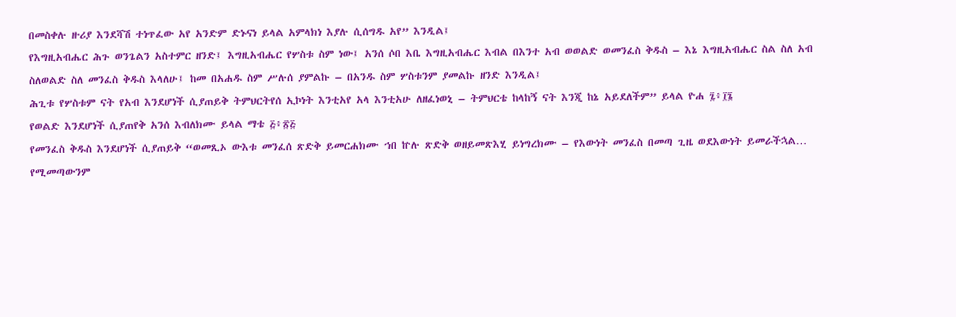በመስቀሉ ዙሪያ እንደሻሽ ተነጥፈው አየ አንድም ድኑናነ ይላል አምላክነ እያሉ ሲሰግዱ አየ” እንዲል፤
የእግዚአብሔር ሕጉ ወንጌልን አስተምር ዘንድ፤ እግዚአብሔር የሦስቱ ስም ነው፤ አንሰ ሶበ እቤ እግዚአብሔር እብል በእንተ አብ ወወልድ ወመንፈስ ቅዱስ – እኔ እግዚአብሔር ስል ስለ አብ ስለወልድ ስለ መንፈስ ቅዱስ እላለሁ፤ ከመ በአሐዱ ስም ሥሉሰ ያምልኩ – በአንዱ ስም ሦስቱንም ያመልኩ ዘንድ እንዲል፤
ሕጊቱ የሦስቱም ናት የአብ እንደሆነች ሲያጠይቅ ትምህርትየሰ ኢኮነት እንቲአየ አላ እንቲአሁ ለዘፈነወኒ – ትምህርቴ ከላከኝ ናት እንጂ ከኔ አይደለችም” ይላል ዮሐ ፯፥፲፮
የወልድ እንደሆነች ሲያጠየቅ አንሰ እብለክሙ ይላል ማቴ ፭፥፳፭
የመንፈስ ቅዱስ እንደሆነች ሲያጠይቅ “ወመጺኦ ውእቱ መንፈሰ ጽድቅ ይመርሐክሙ ኀበ ኵሉ ጽድቅ ወዘይመጽእሂ ይነግረክሙ – የእውነት መንፈስ በመጣ ጊዜ ወደእውነት ይመራችኋል… የሚመጣውንም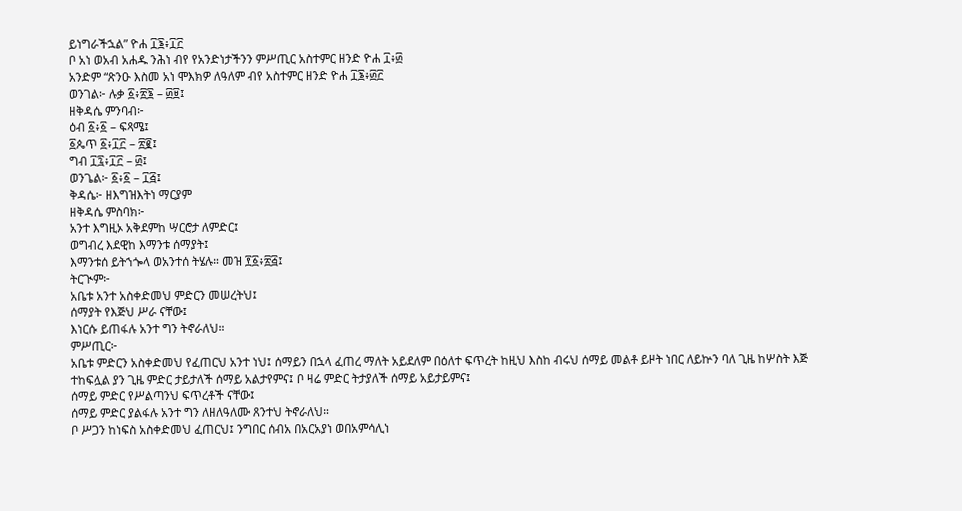ይነግራችኋል” ዮሐ ፲፮፥፲፫
ቦ አነ ወአብ አሐዱ ንሕነ ብየ የአንድነታችንን ምሥጢር አስተምር ዘንድ ዮሐ ፲፥፴
አንድም “ጽንዑ እስመ አነ ሞእክዎ ለዓለም ብየ አስተምር ዘንድ ዮሐ ፲፮፥፴፫
ወንገል፦ ሉቃ ፩፥፳፮ – ፴፱፤
ዘቅዳሴ ምንባብ፦
ዕብ ፩፥፩ – ፍጻሜ፤
፩ጴጥ ፩፥፲፫ – ፳፪፤
ግብ ፲፯፥፲፫ – ፴፤
ወንጌል፦ ፩፥፩ – ፲፭፤
ቅዳሴ፦ ዘእግዝእትነ ማርያም
ዘቅዳሴ ምስባክ፦
አንተ እግዚኦ አቅደምከ ሣርሮታ ለምድር፤
ወግብረ እደዊከ እማንቱ ሰማያት፤
እማንቱሰ ይትኀጐላ ወአንተሰ ትሄሉ። መዝ ፻፩፥፳፭፤
ትርጒም፦
አቤቱ አንተ አስቀድመህ ምድርን መሠረትህ፤
ሰማያት የእጅህ ሥራ ናቸው፤
እነርሱ ይጠፋሉ አንተ ግን ትኖራለህ።
ምሥጢር፦
አቤቱ ምድርን አስቀድመህ የፈጠርህ አንተ ነህ፤ ሰማይን በኋላ ፈጠረ ማለት አይደለም በዕለተ ፍጥረት ከዚህ እስከ ብሩህ ሰማይ መልቶ ይዞት ነበር ለይኵን ባለ ጊዜ ከሦስት እጅ ተከፍሏል ያን ጊዜ ምድር ታይታለች ሰማይ አልታየምና፤ ቦ ዛሬ ምድር ትታያለች ሰማይ አይታይምና፤
ሰማይ ምድር የሥልጣንህ ፍጥረቶች ናቸው፤
ሰማይ ምድር ያልፋሉ አንተ ግን ለዘለዓለሙ ጸንተህ ትኖራለህ።
ቦ ሥጋን ከነፍስ አስቀድመህ ፈጠርህ፤ ንግበር ሰብአ በአርአያነ ወበአምሳሊነ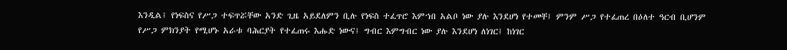እንዲል፤ የነፍስና የሥጋ ተፍጥሯቸው አንድ ጊዜ አይደለምን ቢሉ የነፍስ ተፈጥሮ እምኀበ አልቦ ነው ያሉ እንደሆነ የተመቸ፤ ምንም ሥጋ የተፈጠረ በዕለተ ዓርብ ቢሆንም የሥጋ ምክንያት የሚሆኑ አራቱ ባሕርያት የተፈጠሩ እሑድ ነውና፤ ግብር እምግብር ነው ያሉ እንደሆነ ለነገር፤ ከነገር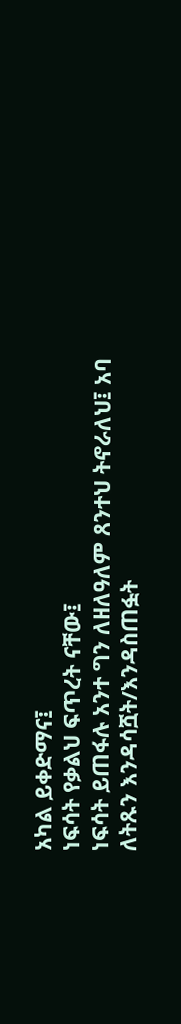አካል ይቀድማና፤
ነፍሳት የቃልህ ፍጥረት ናቸው፤
ነፍሳት ይጠፋሉ አንተ ግን ለዘለዓለም ጸንተህ ትኖራለህ፤ አባ ለትጹን እንዳሳሿት/እንዳስጠፏት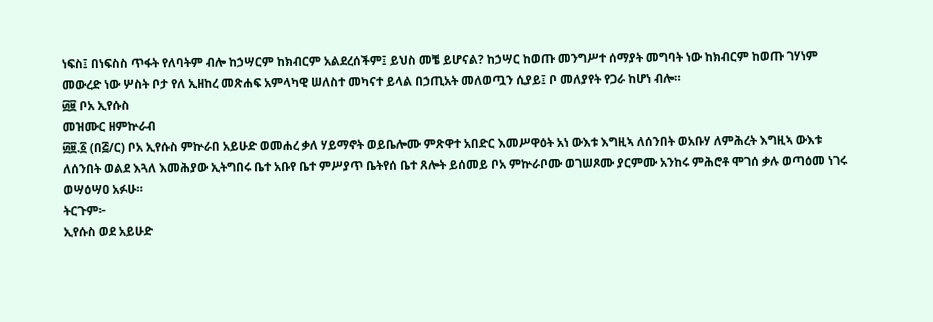ነፍስ፤ በነፍስስ ጥፋት የለባትም ብሎ ከኃሣርም ከክብርም አልደረሰችም፤ ይህስ መቼ ይሆናል? ከኃሣር ከወጡ መንግሥተ ሰማያት መግባት ነው ከክብርም ከወጡ ገሃነም መውረድ ነው ሦስት ቦታ የለ ኢዘከረ መጽሐፍ አምላካዊ ሠለስተ መካናተ ይላል በኃጢአት መለወጧን ሲያይ፤ ቦ መለያየት የጋራ ከሆነ ብሎ።
፴፱ ቦአ ኢየሱስ
መዝሙር ዘምኵራብ
፴፱.፩ (በ፭/ር) ቦአ ኢየሱስ ምኵራበ አይሁድ ወመሐረ ቃለ ሃይማኖት ወይቤሎሙ ምጽዋተ አበድር እመሥዋዕት አነ ውእቱ እግዚኣ ለሰንበት ወአቡሃ ለምሕረት እግዚኣ ውእቱ ለሰንበት ወልደ እጓለ እመሕያው ኢትግበሩ ቤተ አቡየ ቤተ ምሥያጥ ቤትየሰ ቤተ ጸሎት ይሰመይ ቦአ ምኵራቦሙ ወገሠጾሙ ያርምሙ አንከሩ ምሕሮቶ ሞገሰ ቃሉ ወጣዕመ ነገሩ ወሣዕሣዐ አፉሁ።
ትርጉም፦
ኢየሱስ ወደ አይሁድ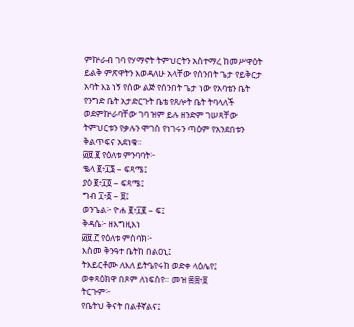ምኵራብ ገባ የሃማኖት ትምህርትን አስተማረ ከመሥዋዕት ይልቅ ምጽዋትን እወዳለሁ አላቸው የሰንበት ጌታ የይቅርታ አባት እኔ ነኝ የሰው ልጅ የሰንበት ጌታ ነው የአባቴን ቤት የንግድ ቤት አታድርጉት ቤቴ የጸሎት ቤት ትባላለች ወደምኵራባቸው ገባ ዝም ይሉ ዘንድም ገሠጻቸው ትምህርቱን የቃሉን ሞገስ የነገሩን ጣዕም የአንደበቱን ቅልጥፍና አደነቁ።
፴፱.፪ የዕለቱ ምንባባት፦
ቈላ ፪፥፲፮ – ፍጻሜ፤
ያዕ ፪፥፲፬ – ፍጻሜ፤
ግብ ፲፥፩ – ፱፤
ወንጌል፦ ዮሐ ፪፥፲፪ – ፍ፤
ቅዳሴ፦ ዘእግዚእነ
፴፱.፫ የዕለቱ ምስባክ፦
እስመ ቅንዓተ ቤትከ በልዐኒ፤
ትእይርቶሙ ለእለ ይትዔየሩከ ወድቀ ላዕሌየ፤
ወቀጻዕክዋ በጾም ለነፍስየ። መዝ ፷፰፥፱
ትርጉም፦
የቤትህ ቅናት በልቶኛልና፤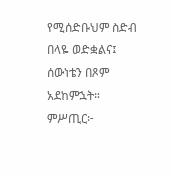የሚሰድቡህም ስድብ በላዬ ወድቋልና፤
ሰውነቴን በጾም አደከምኋት።
ምሥጢር፦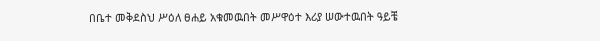በቤተ መቅደስህ ሥዕለ ፀሐይ አቁመዉበት መሥዋዕተ እሪያ ሠውተዉበት ዓይቼ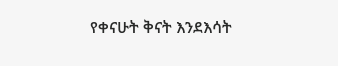የቀናሁት ቅናት እንደእሳት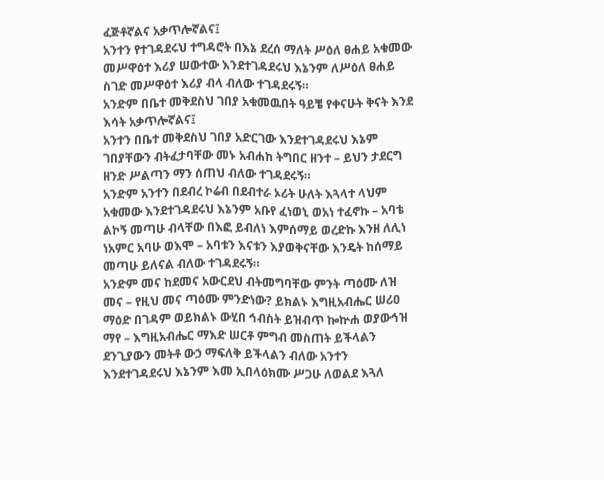ፈጅቶኛልና አቃጥሎኛልና፤
አንተን የተገዳደሩህ ተግዳሮት በእኔ ደረሰ ማለት ሥዕለ ፀሐይ አቁመው መሥዋዕተ እሪያ ሠውተው እንደተገዳደሩህ እኔንም ለሥዕለ ፀሐይ ስገድ መሥዋዕተ እሪያ ብላ ብለው ተገዳደሩኝ።
አንድም በቤተ መቅደስህ ገበያ አቁመዉበት ዓይቼ የቀናሁት ቅናት እንደ እሳት አቃጥሎኛልና፤
አንተን በቤተ መቅደስህ ገበያ አድርገው እንደተገዳደሩህ እኔም ገበያቸውን ብትፈታባቸው መኑ አብሐከ ትግበር ዘንተ – ይህን ታደርግ ዘንድ ሥልጣን ማን ሰጠህ ብለው ተገዳደሩኝ።
አንድም አንተን በደብረ ኮሬብ በደብተራ ኦሪት ሁለት እጓላተ ላህም አቁመው እንደተገዳደሩህ እኔንም አቡየ ፈነወኒ ወአነ ተፈኖኩ – አባቴ ልኮኝ መጣሁ ብላቸው በእፎ ይብለነ እምሰማይ ወረድኩ እንዘ ለሊነ ነአምር አባሁ ወእሞ – አባቱን እናቱን እያወቅናቸው እንዴት ከሰማይ መጣሁ ይለናል ብለው ተገዳደሩኝ።
አንድም መና ከደመና አውርደህ ብትመግባቸው ምንት ጣዕሙ ለዝ መና – የዚህ መና ጣዕሙ ምንድነው? ይክልኑ እግዚአብሔር ሠሪዐ ማዕድ በገዳም ወይክልኑ ውሂበ ኅብስት ይዝብጥ ኰኵሐ ወያውኅዝ ማየ – እግዚአብሔር ማእድ ሠርቶ ምግብ መስጠት ይችላልን ደንጊያውን መትቶ ውኃ ማፍለቅ ይችላልን ብለው አንተን እንደተገዳደሩህ እኔንም እመ ኢበላዕክሙ ሥጋሁ ለወልደ እጓለ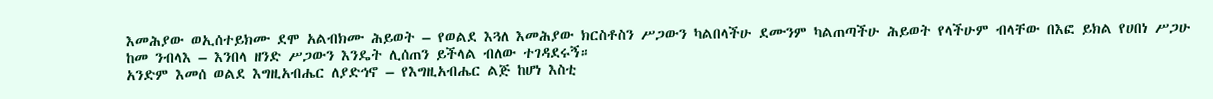እመሕያው ወኢሰተይክሙ ደሞ አልብክሙ ሕይወት – የወልደ እጓለ እመሕያው ክርስቶስን ሥጋውን ካልበላችሁ ደሙንም ካልጠጣችሁ ሕይወት የላችሁም ብላቸው በእፎ ይክል የሀበነ ሥጋሁ ከመ ንብላእ – እንበላ ዘንድ ሥጋውን እንዴት ሊሰጠን ይችላል ብለው ተገዳደሩኝ።
አንድም እመሰ ወልደ እግዚአብሔር ለያድኅኖ – የእግዚአብሔር ልጅ ከሆነ እስቲ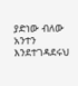ያድነው ብለው አንተን እንደተገዳደሩህ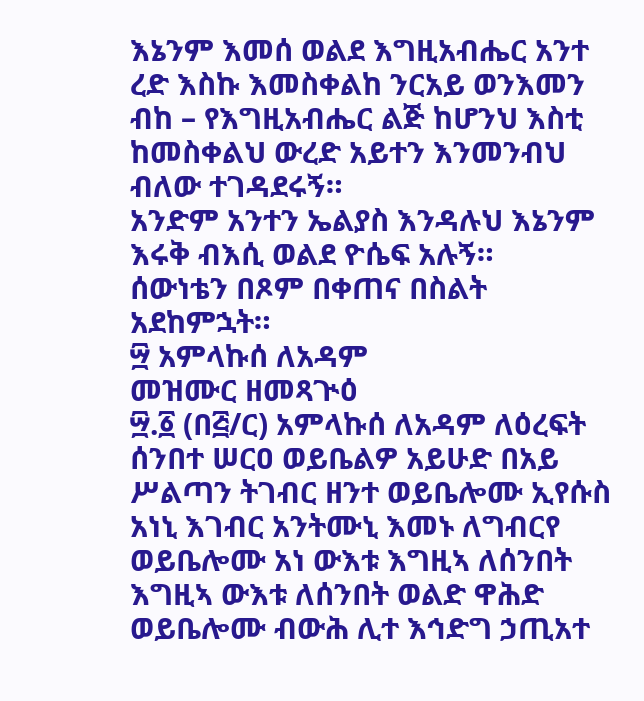እኔንም እመሰ ወልደ እግዚአብሔር አንተ ረድ እስኩ እመስቀልከ ንርአይ ወንእመን ብከ – የእግዚአብሔር ልጅ ከሆንህ እስቲ ከመስቀልህ ውረድ አይተን እንመንብህ ብለው ተገዳደሩኝ።
አንድም አንተን ኤልያስ እንዳሉህ እኔንም እሩቅ ብእሲ ወልደ ዮሴፍ አሉኝ።
ሰውነቴን በጾም በቀጠና በስልት አደከምኋት።
፵ አምላኩሰ ለአዳም
መዝሙር ዘመጻጒዕ
፵.፩ (በ፭/ር) አምላኩሰ ለአዳም ለዕረፍት ሰንበተ ሠርዐ ወይቤልዎ አይሁድ በአይ ሥልጣን ትገብር ዘንተ ወይቤሎሙ ኢየሱስ አነኒ እገብር አንትሙኒ እመኑ ለግብርየ ወይቤሎሙ አነ ውእቱ እግዚኣ ለሰንበት እግዚኣ ውእቱ ለሰንበት ወልድ ዋሕድ ወይቤሎሙ ብውሕ ሊተ እኅድግ ኃጢአተ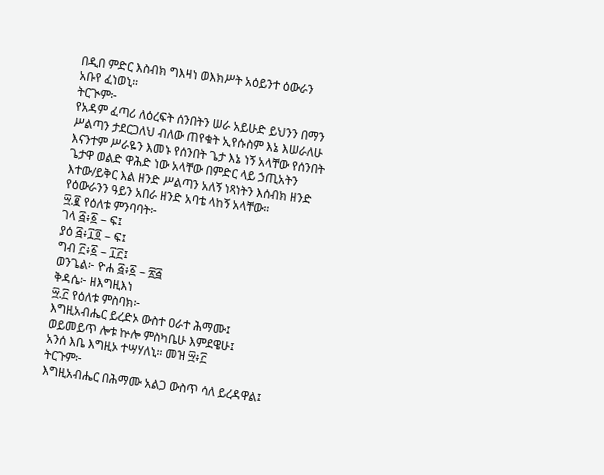በዲበ ምድር እስብክ ግእዛነ ወእክሥት አዕይንተ ዕውራን አቡየ ፈነወኒ።
ትርጒም፦
የአዳም ፈጣሪ ለዕረፍት ሰንበትን ሠራ አይሁድ ይህንን በማን ሥልጣን ታደርጋለህ ብለው ጠየቁት ኢየሱስም እኔ እሠራለሁ እናንተም ሥራዬን እመኑ የሰንበት ጌታ እኔ ነኝ አላቸው የሰንበት ጌታዋ ወልድ ዋሕድ ነው አላቸው በምድር ላይ ኃጢአትን እተው/ይቅር እል ዘንድ ሥልጣን አለኝ ነጻነትን እሰብክ ዘንድ የዕውራንን ዓይን አበራ ዘንድ አባቴ ላከኝ አላቸው።
፵.፪ የዕለቱ ምንባባት፦
ገላ ፭፥፩ – ፍ፤
ያዕ ፭፥፲፬ – ፍ፤
ግብ ፫፥፩ – ፲፫፤
ወንጌል፦ ዮሐ ፭፥፩ – ፳፭
ቅዳሴ፦ ዘእግዚእነ
፵.፫ የዕለቱ ምስባክ፦
እግዚአብሔር ይረድኦ ውስተ ዐራተ ሕማሙ፤
ወይመይጥ ሎቱ ኵሎ ምስካቤሁ እምደዌሁ፤
አንሰ እቤ እግዚኦ ተሣሃለኒ። መዝ ፵፥፫
ትርጉም፦
እግዚአብሔር በሕማሙ አልጋ ውስጥ ሳለ ይረዳዋል፤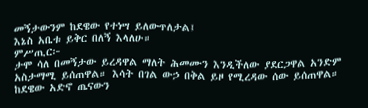መኝታውንም ከደዌው የተነሣ ይለውጥለታል፤
እኔስ አቤቱ ይቅር በለኝ እላለሁ።
ምሥጢር፦
ታሞ ሳለ በመኝታው ይረዳዋል ማለት ሕመሙን እንዲችለው ያደርጋዋል አንድም አስታማሚ ይሰጠዋል። እሳት በገል ውኃ በቅል ይዞ የሚረዳው ሰው ይሰጠዋል።
ከደዌው አድኖ ጤናውን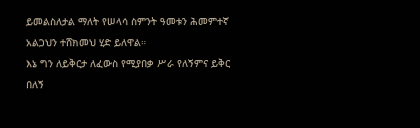ይመልስለታል ማለት የሠላሳ ስምንት ዓመቱን ሕመምተኛ አልጋህን ተሸክመህ ሂድ ይለዋል።
እኔ ግን ለይቅርታ ለፈውስ የሚያበቃ ሥራ የለኝምና ይቅር በለኝ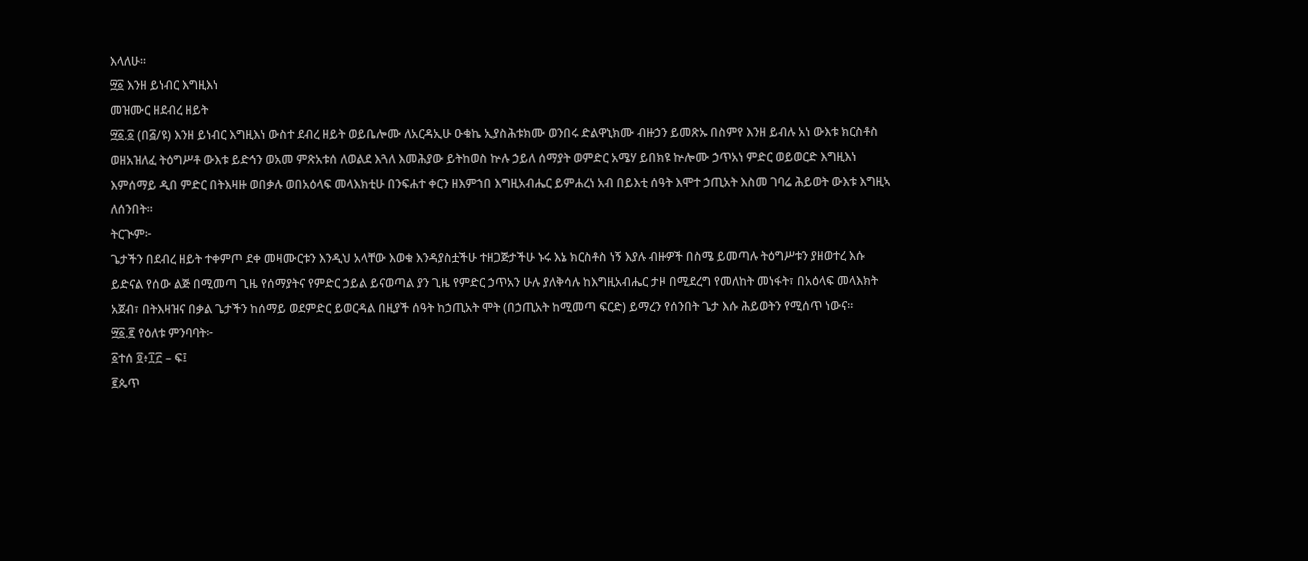እላለሁ።
፵፩ እንዘ ይነብር እግዚእነ
መዝሙር ዘደብረ ዘይት
፵፩.፩ (በ፭/ዩ) እንዘ ይነብር እግዚእነ ውስተ ደብረ ዘይት ወይቤሎሙ ለአርዳኢሁ ዑቁኬ ኢያስሕቱክሙ ወንበሩ ድልዋኒክሙ ብዙኃን ይመጽኡ በስምየ እንዘ ይብሉ አነ ውእቱ ክርስቶስ ወዘአዝለፈ ትዕግሥቶ ውእቱ ይድኅን ወአመ ምጽአቱሰ ለወልደ እጓለ እመሕያው ይትከወስ ኵሉ ኃይለ ሰማያት ወምድር አሜሃ ይበክዩ ኵሎሙ ኃጥአነ ምድር ወይወርድ እግዚእነ እምሰማይ ዲበ ምድር በትእዛዙ ወበቃሉ ወበአዕላፍ መላእክቲሁ በንፍሐተ ቀርን ዘእምኀበ እግዚአብሔር ይምሐረነ አብ በይእቲ ሰዓት እሞተ ኃጢአት እስመ ገባሬ ሕይወት ውእቱ እግዚኣ ለሰንበት።
ትርጒም፦
ጌታችን በደብረ ዘይት ተቀምጦ ደቀ መዛሙርቱን እንዲህ አላቸው እወቁ እንዳያስቷችሁ ተዘጋጅታችሁ ኑሩ እኔ ክርስቶስ ነኝ እያሉ ብዙዎች በስሜ ይመጣሉ ትዕግሥቱን ያዘወተረ እሱ ይድናል የሰው ልጅ በሚመጣ ጊዜ የሰማያትና የምድር ኃይል ይናወጣል ያን ጊዜ የምድር ኃጥአን ሁሉ ያለቅሳሉ ከእግዚአብሔር ታዞ በሚደረግ የመለከት መነፋት፣ በአዕላፍ መላእክት አጀብ፣ በትእዛዝና በቃል ጌታችን ከሰማይ ወደምድር ይወርዳል በዚያች ሰዓት ከኃጢአት ሞት (በኃጢአት ከሚመጣ ፍርድ) ይማረን የሰንበት ጌታ እሱ ሕይወትን የሚሰጥ ነውና።
፵፩.፪ የዕለቱ ምንባባት፦
፩ተሰ ፬፥፲፫ – ፍ፤
፪ጴጥ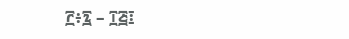፫፥፯ – ፲፭፤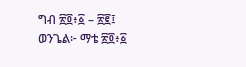ግብ ፳፬፥፩ – ፳፪፤
ወንጌል፦ ማቴ ፳፬፥፩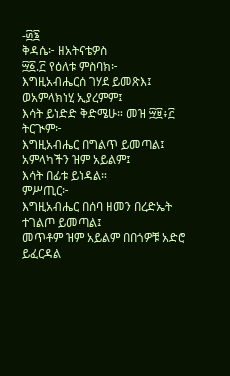-፴፮
ቅዳሴ፦ ዘአትናቴዎስ
፵፩.፫ የዕለቱ ምስባክ፦
እግዚአብሔርሰ ገሃደ ይመጽእ፤
ወአምላክነሂ ኢያረምም፤
እሳት ይነድድ ቅድሜሁ። መዝ ፵፱፥፫
ትርጒም፦
እግዚአብሔር በግልጥ ይመጣል፤
አምላካችን ዝም አይልም፤
እሳት በፊቱ ይነዳል።
ምሥጢር፦
እግዚአብሔር በሰባ ዘመን በረድኤት ተገልጦ ይመጣል፤
መጥቶም ዝም አይልም በበጎዎቹ አድሮ ይፈርዳል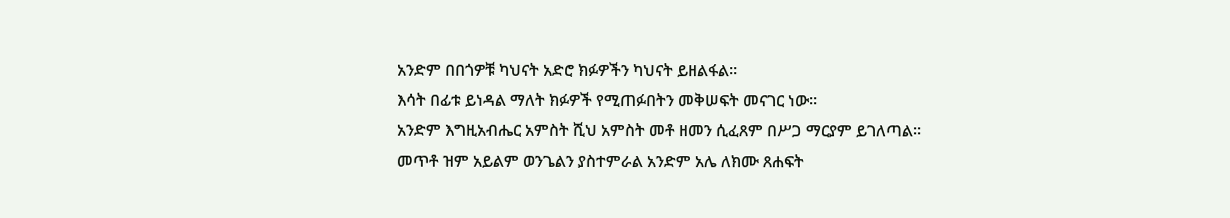አንድም በበጎዎቹ ካህናት አድሮ ክፉዎችን ካህናት ይዘልፋል።
እሳት በፊቱ ይነዳል ማለት ክፉዎች የሚጠፉበትን መቅሠፍት መናገር ነው።
አንድም እግዚአብሔር አምስት ሺህ አምስት መቶ ዘመን ሲፈጸም በሥጋ ማርያም ይገለጣል።
መጥቶ ዝም አይልም ወንጌልን ያስተምራል አንድም አሌ ለክሙ ጸሐፍት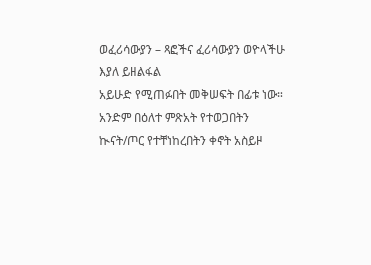ወፈሪሳውያን – ጻፎችና ፈሪሳውያን ወዮላችሁ እያለ ይዘልፋል
አይሁድ የሚጠፉበት መቅሠፍት በፊቱ ነው።
አንድም በዕለተ ምጽአት የተወጋበትን ኲናት/ጦር የተቸነከረበትን ቀኖት አስይዞ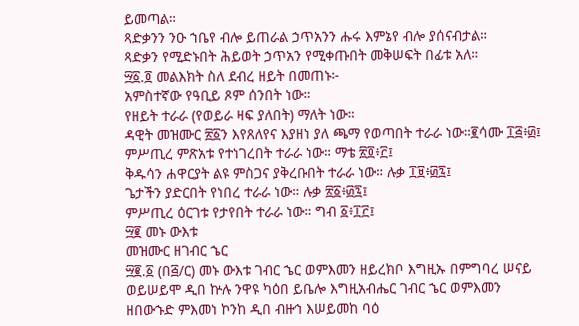ይመጣል።
ጻድቃንን ንዑ ኀቤየ ብሎ ይጠራል ኃጥአንን ሑሩ እምኔየ ብሎ ያሰናብታል።
ጻድቃን የሚድኑበት ሕይወት ኃጥአን የሚቀጡበት መቅሠፍት በፊቱ አለ።
፵፩.፬ መልእክት ስለ ደብረ ዘይት በመጠኑ፦
አምስተኛው የዓቢይ ጾም ሰንበት ነው።
የዘይት ተራራ (የወይራ ዛፍ ያለበት) ማለት ነው።
ዳዊት መዝሙር ፳፩ን እየጸለየና እያዘነ ያለ ጫማ የወጣበት ተራራ ነው።፪ሳሙ ፲፭፥፴፤
ምሥጢረ ምጽአቱ የተነገረበት ተራራ ነው። ማቴ ፳፬፥፫፤
ቅዱሳን ሐዋርያት ልዩ ምስጋና ያቅረቡበት ተራራ ነው። ሉቃ ፲፱፥፴፯፤
ጌታችን ያድርበት የነበረ ተራራ ነው። ሉቃ ፳፩፥፴፯፤
ምሥጢረ ዕርገቱ የታየበት ተራራ ነው። ግብ ፩፥፲፫፤
፵፪ መኑ ውእቱ
መዝሙር ዘገብር ኄር
፵፪.፩ (በ፭/ር) መኑ ውእቱ ገብር ኄር ወምእመን ዘይረክቦ እግዚኡ በምግባረ ሠናይ ወይሠይሞ ዲበ ኵሉ ንዋዩ ካዕበ ይቤሎ እግዚአብሔር ገብር ኄር ወምእመን ዘበውኁድ ምእመነ ኮንከ ዲበ ብዙኅ እሠይመከ ባዕ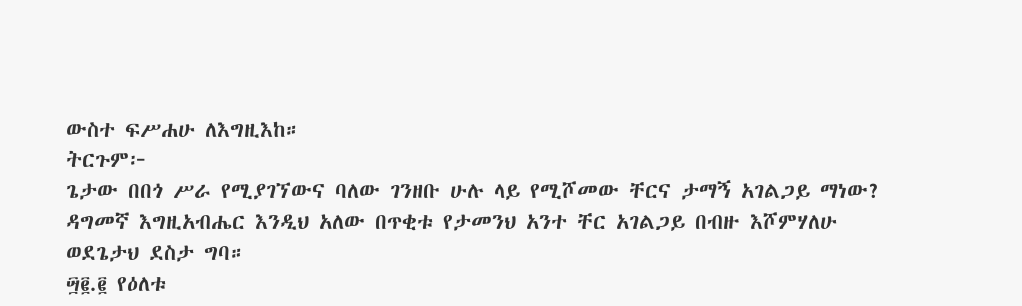ውስተ ፍሥሐሁ ለእግዚእከ።
ትርጉም፦
ጌታው በበጎ ሥራ የሚያገኘውና ባለው ገንዘቡ ሁሉ ላይ የሚሾመው ቸርና ታማኝ አገልጋይ ማነው? ዳግመኛ እግዚአብሔር እንዲህ አለው በጥቂቱ የታመንህ አንተ ቸር አገልጋይ በብዙ እሾምሃለሁ ወደጌታህ ደስታ ግባ።
፵፪.፪ የዕለቱ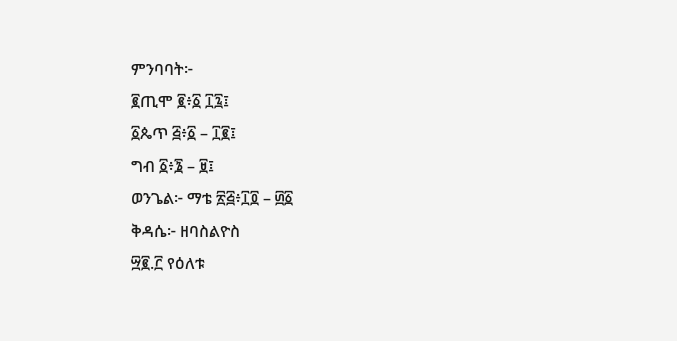ምንባባት፦
፪ጢሞ ፪፥፩ ፲፯፤
፩ጴጥ ፭፥፩ – ፲፪፤
ግብ ፩፥፮ – ፱፤
ወንጌል፦ ማቴ ፳፭፥፲፬ – ፴፩
ቅዳሴ፦ ዘባስልዮስ
፵፪.፫ የዕለቱ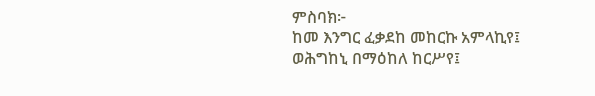ምስባክ፦
ከመ እንግር ፈቃደከ መከርኩ አምላኪየ፤
ወሕግከኒ በማዕከለ ከርሥየ፤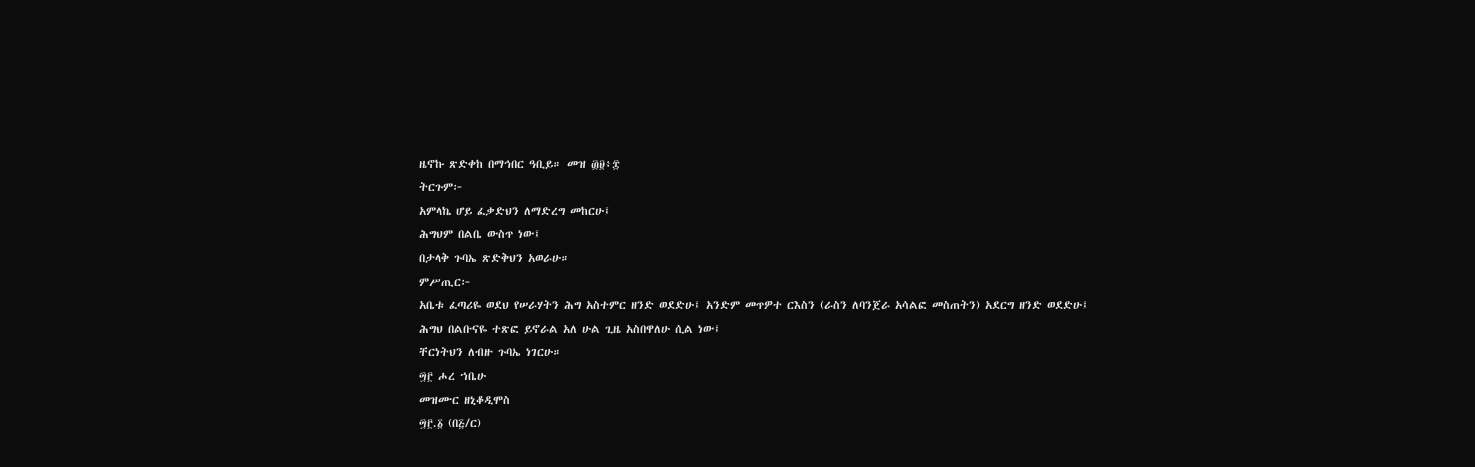ዜኖኩ ጽድቀከ በማኅበር ዓቢይ። መዝ ፴፱፥፰
ትርጉም፦
አምላኬ ሆይ ፈቃድህን ለማድረግ መከርሁ፤
ሕግህም በልቤ ውስጥ ነው፤
በታላቅ ጉባኤ ጽድቅህን አወራሁ።
ምሥጢር፦
አቤቱ ፈጣሪዬ ወደህ የሠራሃትን ሕግ አስተምር ዘንድ ወደድሁ፤ አንድም መጥዎተ ርእስን (ራስን ለባንጀራ አሳልፎ መስጠትን) አደርግ ዘንድ ወደድሁ፤
ሕግህ በልቡናዬ ተጽፎ ይኖራል አለ ሁል ጊዜ አስበዋለሁ ሲል ነው፤
ቸርነትህን ለብዙ ጉባኤ ነገርሁ።
፵፫ ሖረ ኀቤሁ
መዝሙር ዘኒቆዲሞስ
፵፫.፩ (በ፭/ር)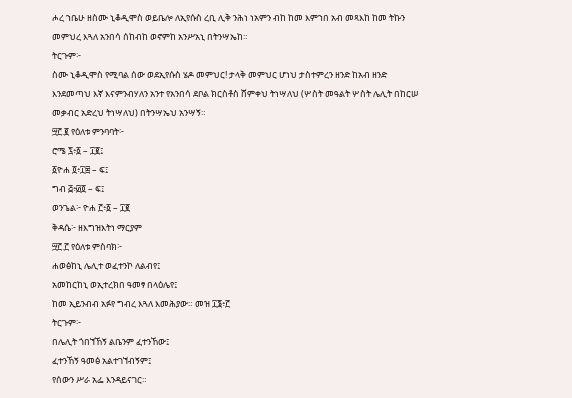ሖረ ኀቤሁ ዘስሙ ኒቆዲሞስ ወይቤሎ ለኢየሱስ ረቢ ሊቅ ንሕነ ነአምን ብከ ከመ እምኀበ አብ መጻእከ ከመ ትኩን መምህረ እጓለ አንበሳ ሰከብከ ወኖምከ አንሥአኒ በትንሣኤከ።
ትርጉም፦
ስሙ ኒቆዲሞስ የሚባል ሰው ወደኢየሱስ ሄዶ መምህር! ታላቅ መምህር ሆነህ ታስተምረን ዘንድ ከአብ ዘንድ እንደመጣህ እኛ እናምንብሃለን አንተ የአንበሳ ደቦል ክርስቶስ ሸምቀህ ትነሣለህ (ሦስት መዓልት ሦስት ሌሊት በከርሠ መቃብር አድረህ ትነሣለህ) በትንሣኤህ አንሣኝ።
፵፫.፪ የዕለቱ ምንባባት፦
ሮሜ ፯፥፩ – ፲፪፤
፩ዮሐ ፬፥፲፰ – ፍ፤
ግብ ፭፥፴፬ – ፍ፤
ወንጌል፦ ዮሐ ፫፥፩ – ፲፪
ቅዳሴ፦ ዘእግዝእትነ ማርያም
፵፫.፫ የዕለቱ ምስባክ፦
ሐወፅከኒ ሌሊተ ወፈተንኮ ለልብየ፤
አመከርከኒ ወኢተረክበ ዓመፃ በላዕሌየ፤
ከመ ኢይንብብ አፉየ ግብረ እጓለ እመሕያው። መዝ ፲፮፥፫
ትርጉም፦
በሌሊት ጎበኘኸኝ ልቤንም ፈተንኸው፤
ፈተንኸኝ ዓመፅ አልተገኘብኝም፤
የሰውን ሥራ አፌ እንዳይናገር።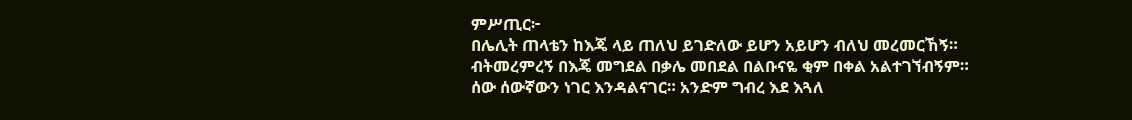ምሥጢር፦
በሌሊት ጠላቴን ከእጄ ላይ ጠለህ ይገድለው ይሆን አይሆን ብለህ መረመርኸኝ።
ብትመረምረኝ በእጄ መግደል በቃሌ መበደል በልቡናዬ ቂም በቀል አልተገኘብኝም።
ሰው ሰውኛውን ነገር እንዳልናገር። አንድም ግብረ እደ እጓለ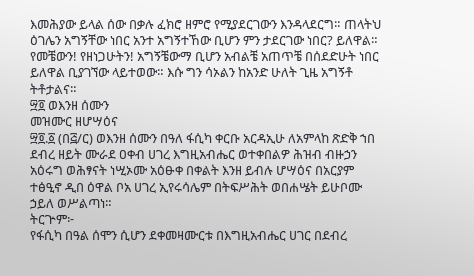እመሕያው ይላል ሰው በቃሉ ፈክሮ ዘምሮ የሚያደርገውን እንዳላደርግ። ጠላትህ ዕገሌን አግኝቸው ነበር አንተ አግኝተኸው ቢሆን ምን ታደርገው ነበር? ይለዋል። የመቼውን! የዘነጋሁትን! አግኝቼውማ ቢሆን አብልቼ አጠጥቼ በሰደድሁት ነበር ይለዋል ቢያገኘው ላይተወው። እሱ ግን ሳኦልን ከአንድ ሁለት ጊዜ አግኝቶ ትቶታልና።
፵፬ ወእንዘ ሰሙን
መዝሙር ዘሆሣዕና
፵፬.፩ (በ፭/ር) ወእንዘ ሰሙን በዓለ ፋሲካ ቀርቡ አርዳኢሁ ለአምላከ ጽድቅ ኀበ ደብረ ዘይት ሙራደ ዐቀብ ሀገረ እግዚአብሔር ወተቀበልዎ ሕዝብ ብዙኃን አዕሩግ ወሕፃናት ነሢኦሙ አዕፁቀ በቀልት እንዘ ይብሉ ሆሣዕና በአርያም ተፅዒኖ ዲበ ዕዋል ቦአ ሀገረ ኢየሩሳሌም በትፍሥሕት ወበሐሤት ይሁቦሙ ኃይለ ወሥልጣነ።
ትርጕም፦
የፋሲካ በዓል ሰሞን ሲሆን ደቀመዛሙርቱ በእግዚአብሔር ሀገር በደብረ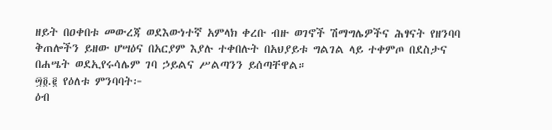ዘይት በዐቀበቱ መውረጃ ወደእውነተኛ አምላክ ቀረቡ ብዙ ወገኖች ሽማግሌዎችና ሕፃናት የዘንባባ ቅጠሎችን ይዘው ሆሣዕና በአርያም እያሉ ተቀበሉት በአህያይቱ ግልገል ላይ ተቀምጦ በደስታና በሐሤት ወደኢየሩሳሌም ገባ ኃይልና ሥልጣንን ይሰጣቸዋል።
፵፬.፪ የዕለቱ ምንባባት፦
ዕብ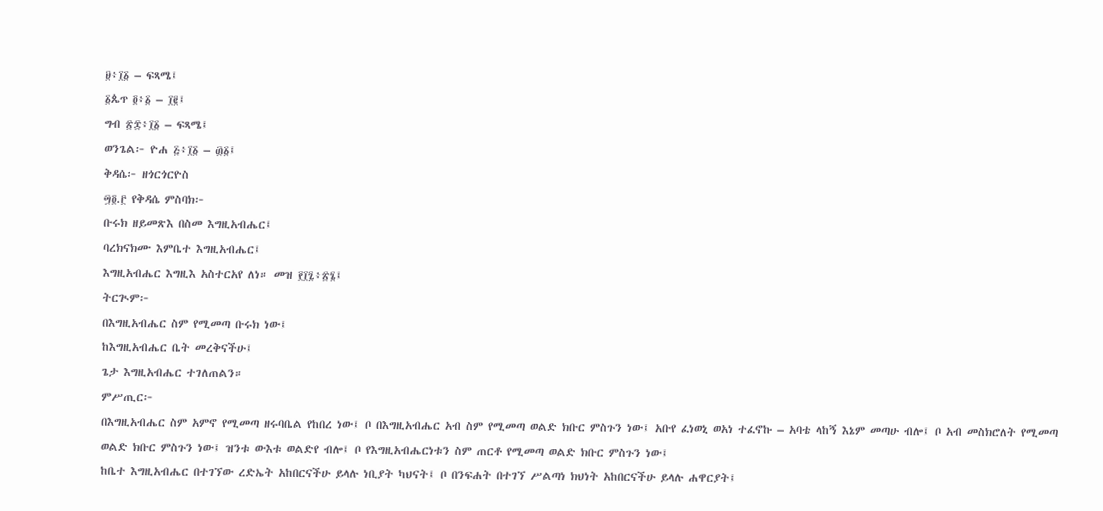፱፥፲፩ – ፍጻሜ፤
፩ጴጥ ፬፥፩ – ፲፪፤
ግብ ፳፰፥፲፩ – ፍጻሜ፤
ወንጌል፦ ዮሐ ፭፥፲፩ – ፴፩፤
ቅዳሴ፦ ዘጎርጎርዮስ
፵፬.፫ የቅዳሴ ምስባክ፦
ቡሩክ ዘይመጽእ በስመ እግዚአብሔር፤
ባረክናክሙ እምቤተ እግዚአብሔር፤
እግዚአብሔር እግዚእ አስተርአየ ለነ። መዝ ፻፲፯፥፳፮፤
ትርጒም፦
በእግዚአብሔር ስም የሚመጣ ቡሩክ ነው፤
ከእግዚአብሔር ቤት መረቅናችሁ፤
ጌታ እግዚአብሔር ተገለጠልን።
ምሥጢር፦
በእግዚአብሔር ስም አምኖ የሚመጣ ዘሩባቤል የከበረ ነው፤ ቦ በእግዚአብሔር አብ ስም የሚመጣ ወልድ ክቡር ምስጉን ነው፤ አቡየ ፈነወኒ ወአነ ተፈኖኩ – አባቴ ላከኝ እኔም መጣሁ ብሎ፤ ቦ አብ መስክሮለት የሚመጣ ወልድ ክቡር ምስጉን ነው፤ ዝንቱ ውእቱ ወልድየ ብሎ፤ ቦ የእግዚአብሔርነቱን ስም ጠርቶ የሚመጣ ወልድ ክቡር ምስጉን ነው፤
ከቤተ እግዚአብሔር በተገኘው ረድኤት አከበርናችሁ ይላሉ ነቢያት ካህናት፤ ቦ በንፍሐት በተገኘ ሥልጣነ ክህነት አከበርናችሁ ይላሉ ሐዋርያት፤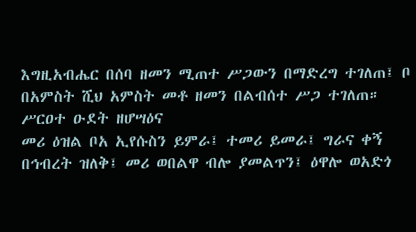እግዚአብሔር በሰባ ዘመን ሚጠተ ሥጋውን በማድረግ ተገለጠ፤ ቦ በአምስት ሺህ አምስት መቶ ዘመን በልብሰተ ሥጋ ተገለጠ።
ሥርዐተ ዑደት ዘሆሣዕና
መሪ ዕዝል ቦአ ኢየሱስን ይምራ፤ ተመሪ ይመራ፤ ግራና ቀኝ በኅብረት ዝለቅ፤ መሪ ወበልዋ ብሎ ያመልጥን፤ ዕዋሎ ወአድጎ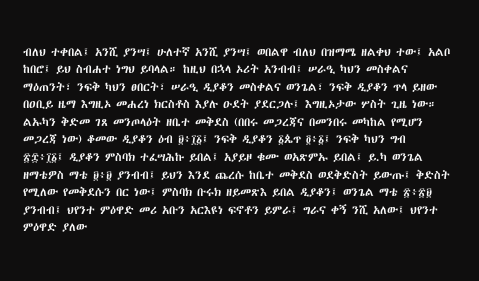ብለህ ተቀበል፤ አንሺ ያንሣ፤ ሁለተኛ አንሺ ያንሣ፤ ወበልዋ ብለህ በዝማሜ ዘልቀህ ተው፤ አልቦ ከበሮ፤ ይህ ስብሐተ ነግህ ይባላል። ከዚህ በኋላ ኦሪት አንብብ፤ ሠራዒ ካህን መስቀልና ማዕጠንት፣ ንፍቅ ካህን ፀበርት፣ ሠራዒ ዲያቆን መስቀልና ወንጌል፣ ንፍቅ ዲያቆን ጥላ ይዘው በዐቢይ ዜማ እግዚኦ መሐረነ ክርስቶስ እያሉ ዑደት ያደርጋሉ፤ እግዚኦታው ሦስት ጊዜ ነው።
ልኡካን ቅድመ ገጸ መንጦላዕት ዘቤተ መቅደስ (በበሩ መጋረጃና በመንበሩ መካከል የሚሆን መጋረጃ ነው) ቆመው ዲያቆን ዕብ ፱፥፲፩፤ ንፍቅ ዲያቆን ፩ጴጥ ፬፥፩፤ ንፍቅ ካህን ግብ ፳፰፥፲፩፤ ዲያቆን ምስባክ ተፈሣሕኩ ይበል፤ አያይዞ ቁሙ ወአጽምኡ ይበል፤ ይ.ካ ወንጌል ዘማቴዎስ ማቴ ፱፥፱ ያንብብ፤ ይህን እንደ ጨረሱ ከቤተ መቅደስ ወደቅድስት ይውጡ፤ ቅድስት የሚለው የመቅደሱን በር ነው፤ ምስባክ ቡሩክ ዘይመጽእ ይበል ዲያቆን፤ ወንጌል ማቴ ፳፥፳፱ ያንብብ፤ ህየንተ ምዕዋድ መሪ አቡን አርእዩነ ፍኖቶን ይምራ፤ ግራና ቀኝ ንሺ አለው፤ ህየንተ ምዕዋድ ያለው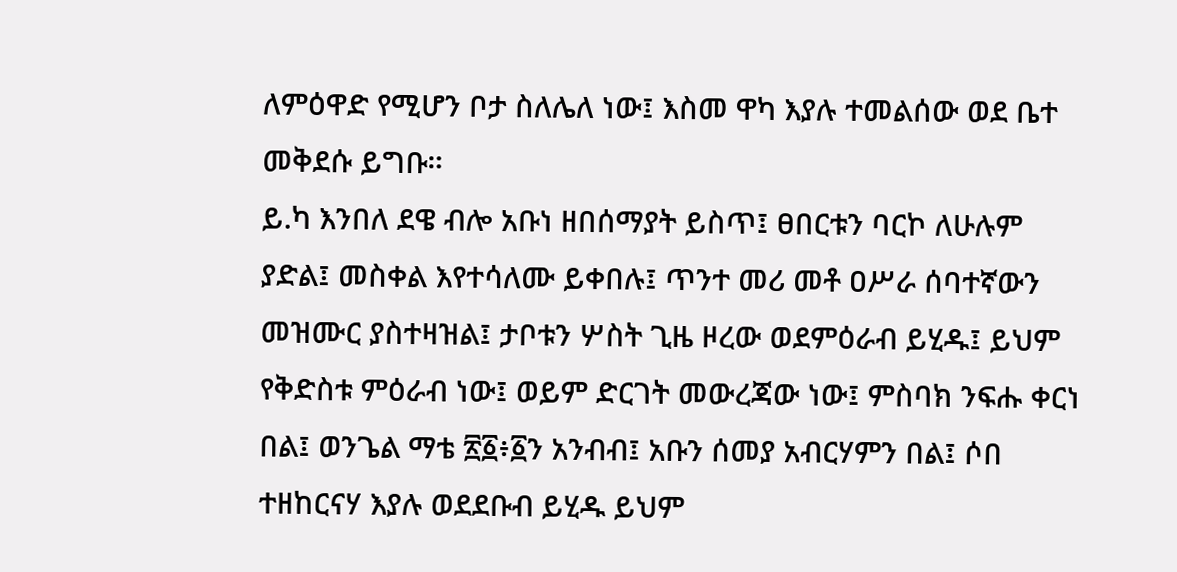ለምዕዋድ የሚሆን ቦታ ስለሌለ ነው፤ እስመ ዋካ እያሉ ተመልሰው ወደ ቤተ መቅደሱ ይግቡ።
ይ.ካ እንበለ ደዌ ብሎ አቡነ ዘበሰማያት ይስጥ፤ ፀበርቱን ባርኮ ለሁሉም ያድል፤ መስቀል እየተሳለሙ ይቀበሉ፤ ጥንተ መሪ መቶ ዐሥራ ሰባተኛውን መዝሙር ያስተዛዝል፤ ታቦቱን ሦስት ጊዜ ዞረው ወደምዕራብ ይሂዱ፤ ይህም የቅድስቱ ምዕራብ ነው፤ ወይም ድርገት መውረጃው ነው፤ ምስባክ ንፍሑ ቀርነ በል፤ ወንጌል ማቴ ፳፩፥፩ን አንብብ፤ አቡን ሰመያ አብርሃምን በል፤ ሶበ ተዘከርናሃ እያሉ ወደደቡብ ይሂዱ ይህም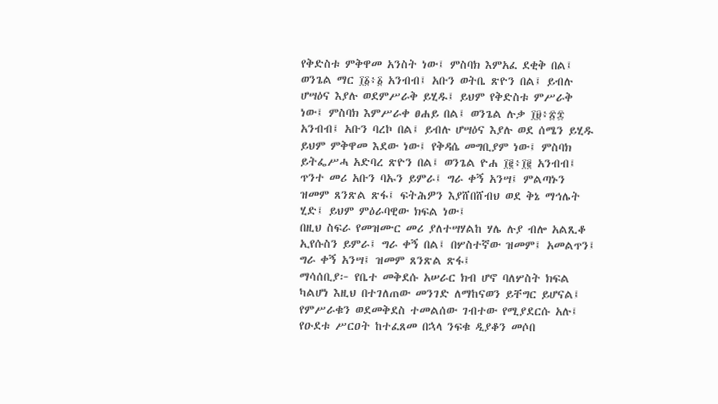የቅድስቱ ምቅዋመ አንስት ነው፤ ምስባክ እምአፈ ደቂቅ በል፤ ወንጌል ማር ፲፩፥፩ አንብብ፤ አቡን ወትቤ ጽዮን በል፤ ይብሉ ሆሣዕና እያሉ ወደምሥራቅ ይሂዱ፤ ይህም የቅድስቱ ምሥራቅ ነው፤ ምስባክ እምሥራቀ ፀሐይ በል፤ ወንጌል ሉቃ ፲፱፥፳፰ አንብብ፤ አቡን ባረኮ በል፤ ይብሉ ሆሣዕና እያሉ ወደ ሰሜን ይሂዱ ይህም ምቅዋመ እደው ነው፤ የቅዳሴ መግቢያም ነው፤ ምስባክ ይትፌሥሓ አድባረ ጽዮን በል፤ ወንጌል ዮሐ ፲፪፥፲፪ አንብብ፤ ጥንተ መሪ አቡን ባኡን ይምራ፤ ግራ ቀኝ አንሣ፤ ምልጣኑን ዝመም ጸንጽል ጽፋ፤ ፍትሕዎን እያሸበሸብህ ወደ ቅኔ ማኅሌት ሂድ፤ ይህም ምዕራባዊው ክፍል ነው፤
በዚህ ስፍራ የመዝሙር መሪ ያለተሣሃልከ ሃሌ ሉያ ብሎ አልጺቆ ኢየሱስን ይምራ፤ ግራ ቀኝ በል፤ በሦስተኛው ዝመም፤ አመልጥን፤ ግራ ቀኝ አንሣ፤ ዝመም ጸንጽል ጽፋ፤
ማሳሰቢያ፦ የቤተ መቅደሱ አሠራር ክብ ሆኖ ባለሦስት ክፍል ካልሆነ እዚህ በተገለጠው መንገድ ለማከናወን ይቸግር ይሆናል፤ የምሥራቁን ወደመቅደስ ተመልሰው ገብተው የሚያደርሱ አሉ፤
የዑደቱ ሥርዐት ከተፈጸመ በኋላ ንፍቁ ዲያቆን መሶበ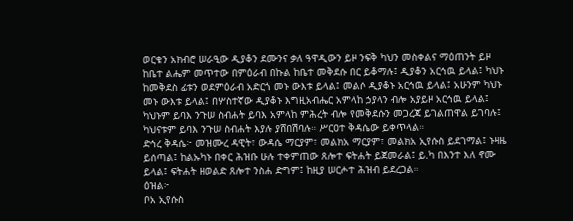ወርቁን አክብሮ ሠራዒው ዲያቆን ደሙንና ቃለ ዓዋዲውን ይዞ ንፍቅ ካህን መስቀልና ማዕጠንት ይዞ ከቤተ ልሔም መጥተው በምዕራብ በኩል ከቤተ መቅደሱ በር ይቆማሉ፤ ዲያቆን አርኅዉ ይላል፤ ካህኑ ከመቅደስ ፊቱን ወደምዕራብ አድርጎ መኑ ውእቱ ይላል፤ መልሶ ዲያቆኑ አርኅዉ ይላል፤ አሁንም ካህኑ መኑ ውእቱ ይላል፤ በሦስተኛው ዲያቆኑ እግዚአብሔር አምላከ ኃያላን ብሎ አያይዞ አርኅዉ ይላል፤ ካህኑም ይባእ ንጉሠ ስብሐት ይባእ አምላከ ምሕረት ብሎ የመቅደሱን መጋረጃ ይገልጠዋል ይገባሉ፤ ካህናቱም ይባእ ንጉሠ ስብሐት እያሉ ያሸበሽባሉ። ሥርዐተ ቅዳሴው ይቀጥላል።
ድኅረ ቅዳሴ፦ መዝሙረ ዳዊት፣ ውዳሴ ማርያም፣ መልክአ ማርያም፣ መልክአ ኢየሱስ ይደገማል፤ ኑዛዜ ይሰጣል፤ ከልኡካኑ በቀር ሕዝቡ ሁሉ ተቀምጠው ጸሎተ ፍትሐት ይጀመራል፤ ይ.ካ በእንተ እለ ኖሙ ይላል፤ ፍትሐት ዘወልድ ጸሎተ ንስሐ ድግም፤ ከዚያ ሠርሖተ ሕዝብ ይደረጋል።
ዕዝል፦
ቦአ ኢየሱስ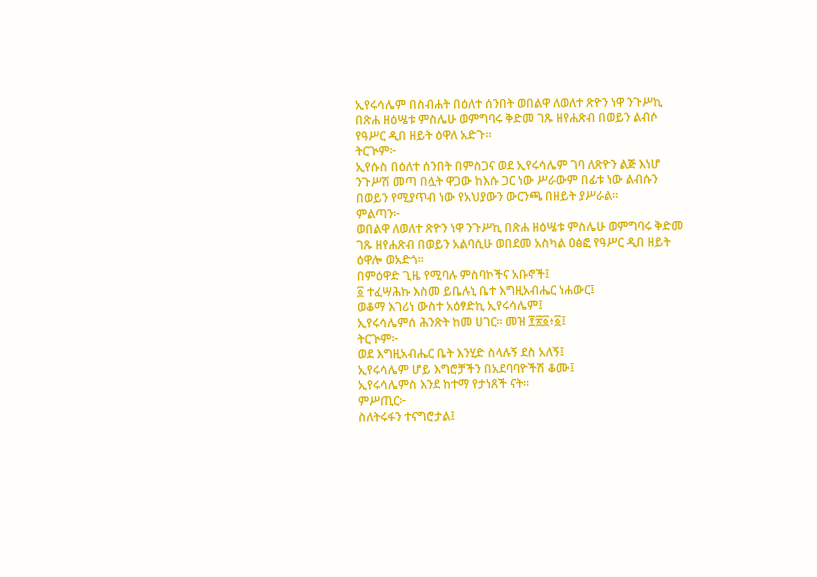ኢየሩሳሌም በስብሐት በዕለተ ሰንበት ወበልዋ ለወለተ ጽዮን ነዋ ንጉሥኪ በጽሐ ዘዕሤቱ ምስሌሁ ወምግባሩ ቅድመ ገጹ ዘየሐጽብ በወይን ልብሶ የዓሥር ዲበ ዘይት ዕዋለ አድጉ።
ትርጒም፦
ኢየሱስ በዕለተ ሰንበት በምስጋና ወደ ኢየሩሳሌም ገባ ለጽዮን ልጅ እነሆ ንጉሥሽ መጣ በሏት ዋጋው ከእሱ ጋር ነው ሥራውም በፊቱ ነው ልብሱን በወይን የሚያጥብ ነው የአህያውን ውርንጫ በዘይት ያሥራል።
ምልጣን፦
ወበልዋ ለወለተ ጽዮን ነዋ ንጉሥኪ በጽሐ ዘዕሤቱ ምስሌሁ ወምግባሩ ቅድመ ገጹ ዘየሐጽብ በወይን አልባሲሁ ወበደመ አስካል ዐፅፎ የዓሥር ዲበ ዘይት ዕዋሎ ወአድጎ።
በምዕዋድ ጊዜ የሚባሉ ምስባኮችና አቡኖች፤
፩ ተፈሣሕኩ እስመ ይቤሉኒ ቤተ እግዚአብሔር ነሐውር፤
ወቆማ እገሪነ ውስተ አዕፃድኪ ኢየሩሳሌም፤
ኢየሩሳሌምሰ ሕንጽት ከመ ሀገር። መዝ ፻፳፩፥፩፤
ትርጒም፦
ወደ እግዚአብሔር ቤት እንሂድ ስላሉኝ ደስ አለኝ፤
ኢየሩሳሌም ሆይ እግሮቻችን በአደባባዮችሽ ቆሙ፤
ኢየሩሳሌምስ እንደ ከተማ የታነጸች ናት።
ምሥጢር፦
ስለትሩፋን ተናግሮታል፤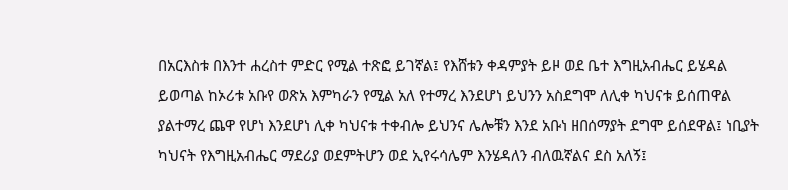በአርእስቱ በእንተ ሐረስተ ምድር የሚል ተጽፎ ይገኛል፤ የእሸቱን ቀዳምያት ይዞ ወደ ቤተ እግዚአብሔር ይሄዳል ይወጣል ከኦሪቱ አቡየ ወጽአ እምካራን የሚል አለ የተማረ እንደሆነ ይህንን አስደግሞ ለሊቀ ካህናቱ ይሰጠዋል ያልተማረ ጨዋ የሆነ እንደሆነ ሊቀ ካህናቱ ተቀብሎ ይህንና ሌሎቹን እንደ አቡነ ዘበሰማያት ደግሞ ይሰደዋል፤ ነቢያት ካህናት የእግዚአብሔር ማደሪያ ወደምትሆን ወደ ኢየሩሳሌም እንሄዳለን ብለዉኛልና ደስ አለኝ፤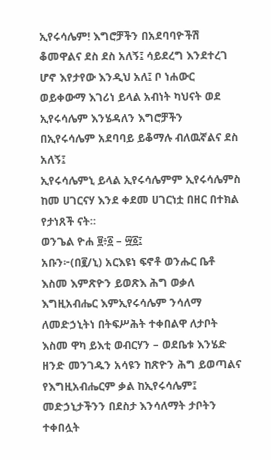ኢየሩሳሌም! እግሮቻችን በአደባባዮችሽ ቆመዋልና ደስ ደስ አለኝ፤ ሳይደረግ እንደተረገ ሆኖ እየታየው እንዲህ አለ፤ ቦ ነሐውር ወይቀውማ እገሪነ ይላል አብነት ካህናት ወደ ኢየሩሳሌም እንሄዳለን እግሮቻችን በኢየሩሳሌም አደባባይ ይቆማሉ ብለዉኛልና ደስ አለኝ፤
ኢየሩሳሌምኒ ይላል ኢየሩሳሌምም ኢየሩሳሌምስ ከመ ሀገርናሃ እንደ ቀደመ ሀገርነቷ በዘር በተክል የታነጸች ናት።
ወንጌል ዮሐ ፱፥፩ – ፵፩፤
አቡን፦(በ፪/ኒ) አርእዩነ ፍኖቶ ወንሑር ቤቶ እስመ እምጽዮን ይወጽእ ሕግ ወቃለ እግዚአብሔር እምኢየሩሳሌም ንሳለማ ለመድኃኒትነ በትፍሥሕት ተቀበልዋ ለታቦት እስመ ዋካ ይእቲ ወብርሃን – ወደቤቱ እንሄድ ዘንድ መንገዱን አሳዩን ከጽዮን ሕግ ይወጣልና የእግዚአብሔርም ቃል ከኢየሩሳሌም፤ መድኃኒታችንን በደስታ እንሳለማት ታቦትን ተቀበሏት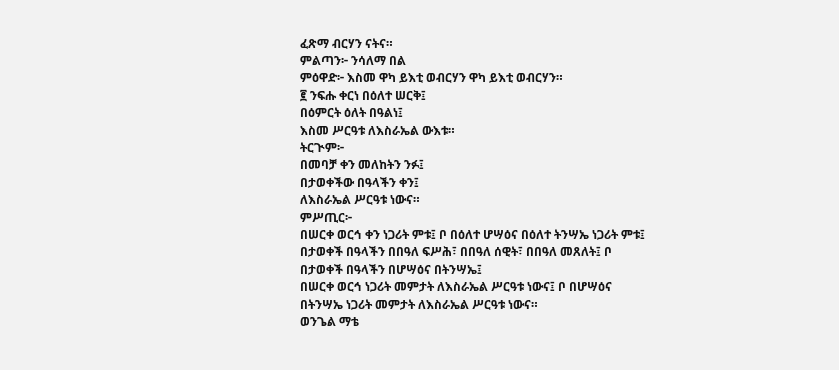ፈጽማ ብርሃን ናትና።
ምልጣን፦ ንሳለማ በል
ምዕዋድ፦ እስመ ዋካ ይእቲ ወብርሃን ዋካ ይእቲ ወብርሃን።
፪ ንፍሑ ቀርነ በዕለተ ሠርቅ፤
በዕምርት ዕለት በዓልነ፤
እስመ ሥርዓቱ ለእስራኤል ውእቱ።
ትርጒም፦
በመባቻ ቀን መለከትን ንፉ፤
በታወቀችው በዓላችን ቀን፤
ለእስራኤል ሥርዓቱ ነውና።
ምሥጢር፦
በሠርቀ ወርኅ ቀን ነጋሪት ምቱ፤ ቦ በዕለተ ሆሣዕና በዕለተ ትንሣኤ ነጋሪት ምቱ፤
በታወቀች በዓላችን በበዓለ ፍሥሕ፣ በበዓለ ሰዊት፣ በበዓለ መጸለት፤ ቦ በታወቀች በዓላችን በሆሣዕና በትንሣኤ፤
በሠርቀ ወርኅ ነጋሪት መምታት ለእስራኤል ሥርዓቱ ነውና፤ ቦ በሆሣዕና በትንሣኤ ነጋሪት መምታት ለእስራኤል ሥርዓቱ ነውና።
ወንጌል ማቴ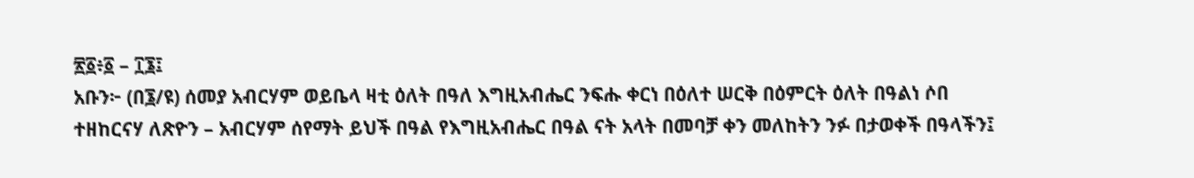፳፩፥፩ – ፲፮፤
አቡን፦ (በ፮/ዩ) ሰመያ አብርሃም ወይቤላ ዛቲ ዕለት በዓለ እግዚአብሔር ንፍሑ ቀርነ በዕለተ ሠርቅ በዕምርት ዕለት በዓልነ ሶበ ተዘከርናሃ ለጽዮን – አብርሃም ሰየማት ይህች በዓል የእግዚአብሔር በዓል ናት አላት በመባቻ ቀን መለከትን ንፉ በታወቀች በዓላችን፤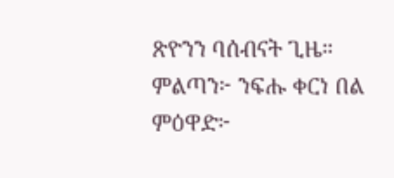ጽዮንን ባሰብናት ጊዜ።
ምልጣን፦ ንፍሑ ቀርነ በል
ምዕዋድ፦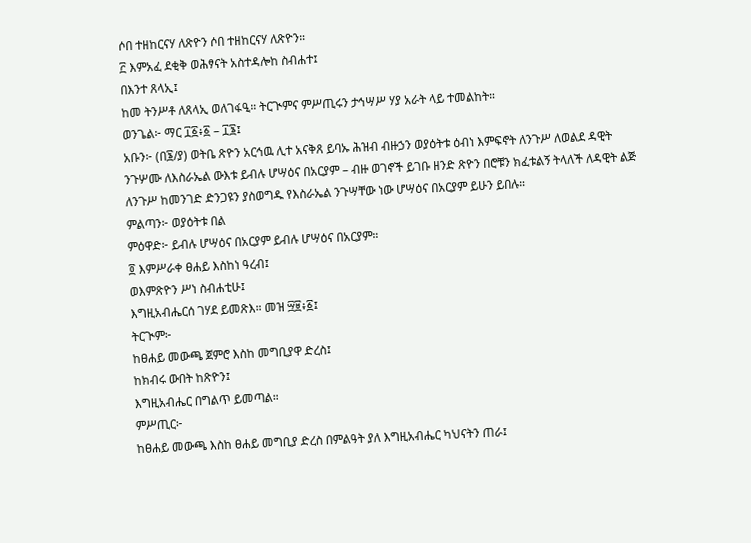ሶበ ተዘከርናሃ ለጽዮን ሶበ ተዘከርናሃ ለጽዮን።
፫ እምአፈ ደቂቅ ወሕፃናት አስተዳሎከ ስብሐተ፤
በእንተ ጸላኢ፤
ከመ ትንሥቶ ለጸላኢ ወለገፋዒ። ትርጒምና ምሥጢሩን ታኅሣሥ ሃያ አራት ላይ ተመልከት።
ወንጌል፦ ማር ፲፩፥፩ – ፲፮፤
አቡን፦ (በ፮/ያ) ወትቤ ጽዮን አርኅዉ ሊተ አናቅጸ ይባኡ ሕዝብ ብዙኃን ወያዕትቱ ዕብነ እምፍኖት ለንጉሥ ለወልደ ዳዊት ንጉሦሙ ለእስራኤል ውእቱ ይብሉ ሆሣዕና በአርያም – ብዙ ወገኖች ይገቡ ዘንድ ጽዮን በሮቹን ክፈቱልኝ ትላለች ለዳዊት ልጅ ለንጉሥ ከመንገድ ድንጋዩን ያስወግዱ የእስራኤል ንጉሣቸው ነው ሆሣዕና በአርያም ይሁን ይበሉ።
ምልጣን፦ ወያዕትቱ በል
ምዕዋድ፦ ይብሉ ሆሣዕና በአርያም ይብሉ ሆሣዕና በአርያም።
፬ እምሥራቀ ፀሐይ እስከነ ዓረብ፤
ወእምጽዮን ሥነ ስብሐቲሁ፤
እግዚአብሔርሰ ገሃደ ይመጽእ። መዝ ፵፱፥፩፤
ትርጒም፦
ከፀሐይ መውጫ ጀምሮ እስከ መግቢያዋ ድረስ፤
ከክብሩ ውበት ከጽዮን፤
እግዚአብሔር በግልጥ ይመጣል።
ምሥጢር፦
ከፀሐይ መውጫ እስከ ፀሐይ መግቢያ ድረስ በምልዓት ያለ እግዚአብሔር ካህናትን ጠራ፤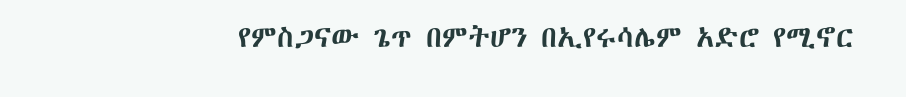የምስጋናው ጌጥ በምትሆን በኢየሩሳሌም አድሮ የሚኖር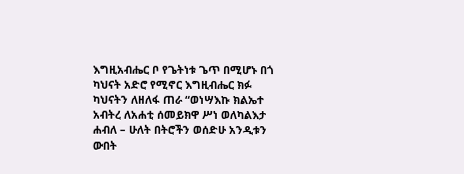እግዚአብሔር ቦ የጌትነቱ ጌጥ በሚሆኑ በጎ ካህናት አድሮ የሚኖር እግዚብሔር ክፉ ካህናትን ለዘለፋ ጠራ “ወነሣእኩ ክልኤተ አብትረ ለአሐቲ ሰመይክዋ ሥነ ወለካልእታ ሐብለ – ሁለት በትሮችን ወሰድሁ አንዲቱን ውበት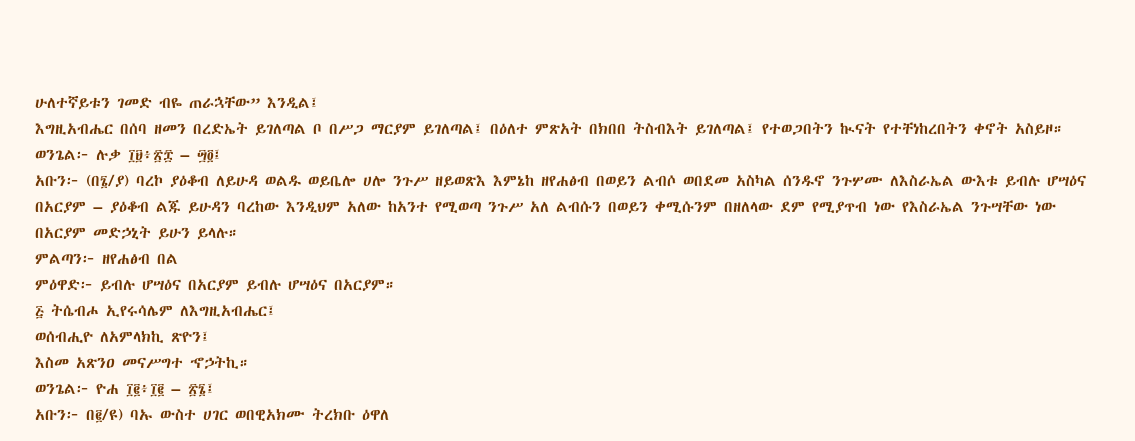ሁለተኛይቱን ገመድ ብዬ ጠራኋቸው” እንዲል፤
እግዚአብሔር በሰባ ዘመን በረድኤት ይገለጣል ቦ በሥጋ ማርያም ይገለጣል፤ በዕለተ ምጽአት በክበበ ትስብእት ይገለጣል፤ የተወጋበትን ኲናት የተቸነከረበትን ቀኖት አስይዞ።
ወንጌል፦ ሉቃ ፲፱፥፳፰ – ፵፬፤
አቡን፦ (በ፮/ያ) ባረኮ ያዕቆብ ለይሁዳ ወልዱ ወይቤሎ ሀሎ ንጉሥ ዘይወጽእ እምኔከ ዘየሐፅብ በወይን ልብሶ ወበደመ አስካል ሰንዱኖ ንጉሦሙ ለእስራኤል ውእቱ ይብሉ ሆሣዕና በአርያም – ያዕቆብ ልጁ ይሁዳን ባረከው እንዲህም አለው ከአንተ የሚወጣ ንጉሥ አለ ልብሱን በወይን ቀሚሱንም በዘለላው ደም የሚያጥብ ነው የእስራኤል ንጉሣቸው ነው በአርያም መድኃኒት ይሁን ይላሉ።
ምልጣን፦ ዘየሐፅብ በል
ምዕዋድ፦ ይብሉ ሆሣዕና በአርያም ይብሉ ሆሣዕና በአርያም።
፭ ትሴብሖ ኢየሩሳሌም ለእግዚአብሔር፤
ወሰብሒዮ ለአምላክኪ ጽዮን፤
እስመ አጽንዐ መናሥግተ ኆኃትኪ።
ወንጌል፦ ዮሐ ፲፪፥፲፪ – ፳፮፤
አቡን፦ በ፪/ዩ) ባኡ ውስተ ሀገር ወበዊአክሙ ትረክቡ ዕዋለ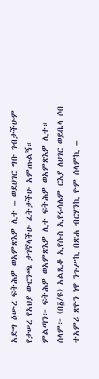አድግ ዕሡረ ፍትሕዎ ወአምጽእዎ ሊተ – ወደሀገር ግቡ ገብታችሁም የታሠረ የአህያ ውርንጫ ታገኛላችሁ ፈትታችሁ አምጡልኝ።
ምልጣን፦ ፍትሕዎ ወአምጽእዎ ሊተ ፍትሕዎ ወአምጽእዎ ሊተ።
ሰላም፦ (በ፩/ዩ) አልጺቆ ኢየሱስ ኢየሩሳሌም ርእያ ለሀገር ወይቤላ ሶበ ተአምሪ ጽዮን ነዋ ንጉሥኪ በጽሐ ብርሃንኪ ዮም ሰላምኪ –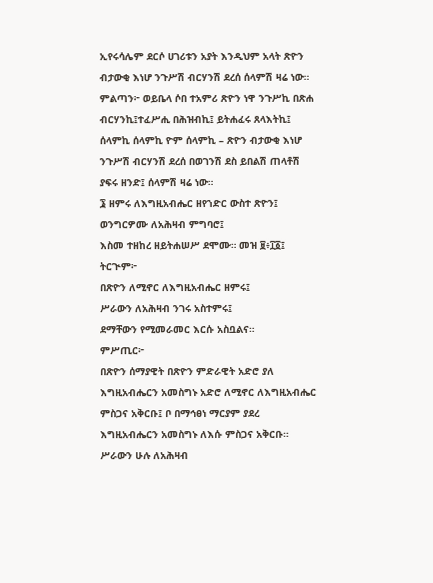ኢየሩሳሌም ደርሶ ሀገሪቱን አያት እንዲህም አላት ጽዮን ብታውቂ እነሆ ንጉሥሽ ብርሃንሽ ደረሰ ሰላምሽ ዛሬ ነው።
ምልጣን፦ ወይቤላ ሶበ ተአምሪ ጽዮን ነዋ ንጉሥኪ በጽሐ ብርሃንኪ፤ተፈሥሒ በሕዝብኪ፤ ይትሐፈሩ ጸላእትኪ፤ ሰላምኪ ሰላምኪ ዮም ሰላምኪ – ጽዮን ብታውቂ እነሆ ንጉሥሽ ብርሃንሽ ደረሰ በወገንሽ ደስ ይበልሽ ጠላቶሽ ያፍሩ ዘንድ፤ ሰላምሽ ዛሬ ነው።
፮ ዘምሩ ለእግዚአብሔር ዘየኀድር ውስተ ጽዮን፤
ወንግርዎሙ ለአሕዛብ ምግባሮ፤
እስመ ተዘከረ ዘይትሐሠሥ ደሞሙ። መዝ ፱፥፲፩፤
ትርጒም፦
በጽዮን ለሚኖር ለእግዚአብሔር ዘምሩ፤
ሥራውን ለአሕዛብ ንገሩ አስተምሩ፤
ደማቸውን የሚመራመር እርሱ አስቧልና።
ምሥጢር፦
በጽዮን ሰማያዊት በጽዮን ምድራዊት አድሮ ያለ እግዚአብሔርን አመስግኑ አድሮ ለሚኖር ለእግዚአብሔር ምስጋና አቅርቡ፤ ቦ በማኅፀነ ማርያም ያደረ እግዚአብሔርን አመስግኑ ለእሱ ምስጋና አቅርቡ።
ሥራውን ሁሉ ለአሕዛብ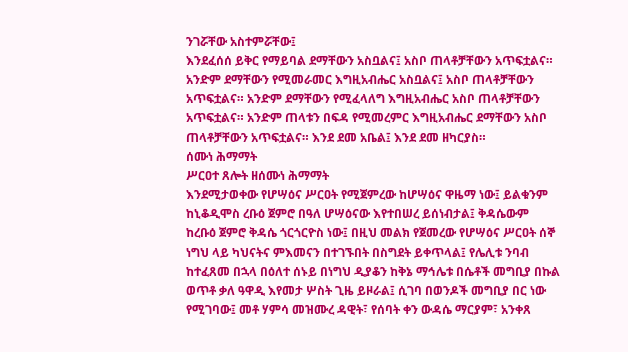ንገሯቸው አስተምሯቸው፤
እንደፈሰሰ ይቅር የማይባል ደማቸውን አስቧልና፤ አስቦ ጠላቶቻቸውን አጥፍቷልና። አንድም ደማቸውን የሚመራመር እግዚአብሔር አስቧልና፤ አስቦ ጠላቶቻቸውን አጥፍቷልና። አንድም ደማቸውን የሚፈላለግ እግዚአብሔር አስቦ ጠላቶቻቸውን አጥፍቷልና። አንድም ጠላቱን በፍዳ የሚመረምር እግዚአብሔር ደማቸውን አስቦ ጠላቶቻቸውን አጥፍቷልና። እንደ ደመ አቤል፤ እንደ ደመ ዘካርያስ።
ሰሙነ ሕማማት
ሥርዐተ ጸሎት ዘሰሙነ ሕማማት
እንደሚታወቀው የሆሣዕና ሥርዐት የሚጀምረው ከሆሣዕና ዋዜማ ነው፤ ይልቁንም ከኒቆዲሞስ ረቡዕ ጀምሮ በዓለ ሆሣዕናው እየተበሠረ ይሰነብታል፤ ቅዳሴውም ከረቡዕ ጀምሮ ቅዳሴ ጎርጎርዮስ ነው፤ በዚህ መልክ የጀመረው የሆሣዕና ሥርዐት ሰኞ ነግህ ላይ ካህናትና ምእመናን በተገኙበት በስግደት ይቀጥላል፤ የሌሊቱ ንባብ ከተፈጸመ በኋላ በዕለተ ሰኑይ በነግህ ዲያቆን ከቅኔ ማኅሌቱ በሴቶች መግቢያ በኩል ወጥቶ ቃለ ዓዋዲ እየመታ ሦስት ጊዜ ይዞራል፤ ሲገባ በወንዶች መግቢያ በር ነው የሚገባው፤ መቶ ሃምሳ መዝሙረ ዳዊት፣ የሰባት ቀን ውዳሴ ማርያም፣ አንቀጸ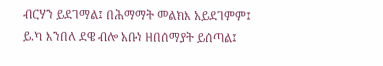ብርሃን ይደገማል፤ በሕማማት መልክእ አይደገምም፤ ይ.ካ እንበለ ደዌ ብሎ አቡነ ዘበሰማያት ይሰጣል፤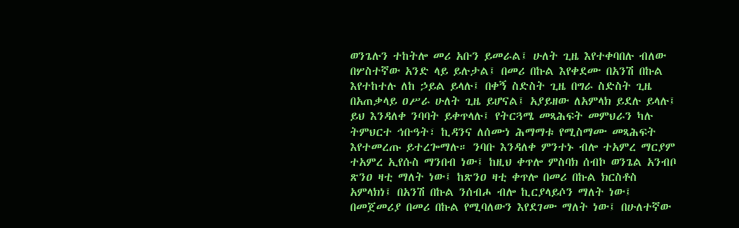ወንጌሉን ተከትሎ መሪ አቡን ይመራል፤ ሁለት ጊዜ እየተቀባበሉ ብለው በሦስተኛው አንድ ላይ ይሉታል፤ በመሪ በኩል እየቀደሙ በአንሽ በኩል እየተከተሉ ለከ ኃይል ይላሉ፤ በቀኝ ስድስት ጊዜ በግራ ስድስት ጊዜ በአጠቃላይ ዐሥራ ሁለት ጊዜ ይሆናል፤ አያይዘው ለአምላክ ይደሉ ይላሉ፤
ይህ እንዳለቀ ንባባት ይቀጥላሉ፤ የትርጓሜ መጻሕፍት መምህራን ካሉ ትምህርተ ኅቡዓት፣ ኪዳንና ለሰሙነ ሕማማቱ የሚስማሙ መጻሕፍት እየተመረጡ ይተረጐማሉ። ንባቡ እንዳለቀ ምንተኑ ብሎ ተአምረ ማርያም ተአምረ ኢየሱስ ማንበብ ነው፤ ከዚህ ቀጥሎ ምስባክ ሰብኮ ወንጌል አንብቦ ጽንዐ ዛቲ ማለት ነው፤ ከጽንዐ ዛቲ ቀጥሎ በመሪ በኩል ክርስቶስ አምላክነ፤ በአንሽ በኩል ንሰብሖ ብሎ ኪርያላይሶን ማለት ነው፤ በመጀመሪያ በመሪ በኩል የሚባለውን እየደገሙ ማለት ነው፤ በሁለተኛው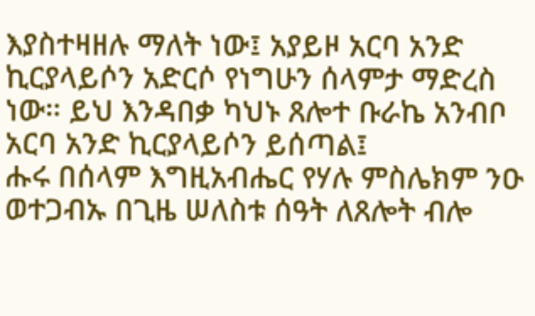እያስተዛዘሉ ማለት ነው፤ አያይዞ አርባ አንድ ኪርያላይሶን አድርሶ የነግሁን ሰላምታ ማድረስ ነው። ይህ እንዳበቃ ካህኑ ጸሎተ ቡራኬ አንብቦ አርባ አንድ ኪርያላይሶን ይሰጣል፤
ሑሩ በሰላም እግዚአብሔር የሃሉ ምስሌክም ንዑ ወተጋብኡ በጊዜ ሠለስቱ ሰዓት ለጸሎት ብሎ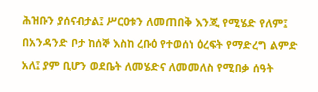ሕዝቡን ያሰናብታል፤ ሥርዐቱን ለመጠበቅ እንጂ የሚሄድ የለም፤ በአንዳንድ ቦታ ከሰኞ እስከ ረቡዕ የተወሰነ ዕረፍት የማድረግ ልምድ አለ፤ ያም ቢሆን ወደቤት ለመሄድና ለመመለስ የሚበቃ ሰዓት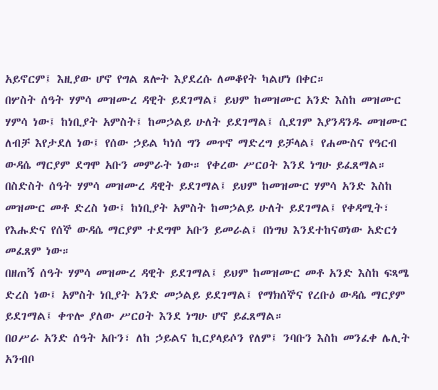አይኖርም፤ እዚያው ሆኖ የግል ጸሎት እያደረሱ ለመቆየት ካልሆነ በቀር።
በሦስት ሰዓት ሃምሳ መዝሙረ ዳዊት ይደገማል፤ ይህም ከመዝሙር አንድ እስከ መዝሙር ሃምሳ ነው፤ ከነቢያት አምስት፤ ከመኃልይ ሁለት ይደገማል፤ ሲደገም እያንዳንዱ መዝሙር ለብቻ እየታደለ ነው፤ የሰው ኃይል ካነሰ ግን መጥኖ ማድረግ ይቻላል፤ የሐሙስና የዓርብ ውዳሴ ማርያም ደግሞ አቡን መምራት ነው። የቀረው ሥርዐት እንደ ነግሁ ይፈጸማል።
በስድስት ሰዓት ሃምሳ መዝሙረ ዳዊት ይደገማል፤ ይህም ከመዝሙር ሃምሳ አንድ እስከ መዝሙር መቶ ድረስ ነው፤ ከነቢያት አምስት ከመኃልይ ሁለት ይደገማል፤ የቀዳሚት፣ የእሑድና የሰኞ ውዳሴ ማርያም ተደግሞ አቡን ይመራል፤ በነግህ እንደተከናወነው አድርጎ መፈጸም ነው።
በዘጠኝ ሰዓት ሃምሳ መዝሙረ ዳዊት ይደገማል፤ ይህም ከመዝሙር መቶ አንድ እስከ ፍጻሜ ድረስ ነው፤ አምስት ነቢያት አንድ መኃልይ ይደገማል፤ የማክሰኞና የረቡዕ ውዳሴ ማርያም ይደገማል፤ ቀጥሎ ያለው ሥርዐት እንደ ነግሁ ሆኖ ይፈጸማል።
በዐሥራ አንድ ሰዓት አቡን፣ ለከ ኃይልና ኪርያላይሶን የለም፤ ንባቡን እስከ መንፈቀ ሌሊት አንብቦ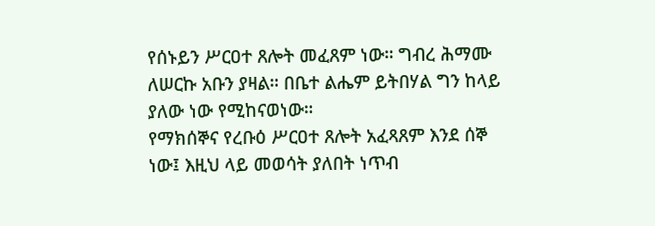የሰኑይን ሥርዐተ ጸሎት መፈጸም ነው። ግብረ ሕማሙ ለሠርኩ አቡን ያዛል። በቤተ ልሔም ይትበሃል ግን ከላይ ያለው ነው የሚከናወነው።
የማክሰኞና የረቡዕ ሥርዐተ ጸሎት አፈጻጸም እንደ ሰኞ ነው፤ እዚህ ላይ መወሳት ያለበት ነጥብ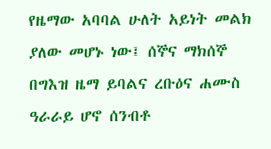የዜማው አባባል ሁለት አይነት መልክ ያለው መሆኑ ነው፤ ሰኞና ማክሰኞ በግእዝ ዜማ ይባልና ረቡዕና ሐሙስ ዓራራይ ሆኖ ሰንብቶ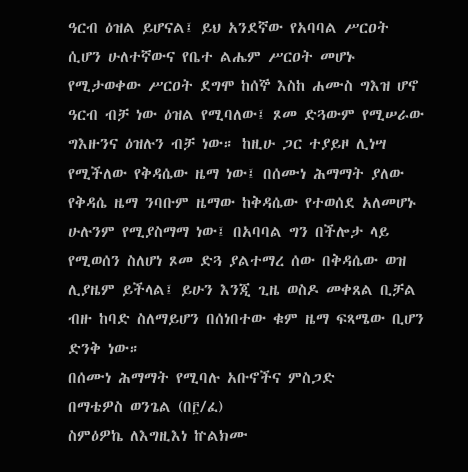ዓርብ ዕዝል ይሆናል፤ ይህ አንደኛው የአባባል ሥርዐት ሲሆን ሁለተኛውና የቤተ ልሔም ሥርዐት መሆኑ የሚታወቀው ሥርዐት ደግሞ ከሰኞ እስከ ሐሙስ ግእዝ ሆኖ ዓርብ ብቻ ነው ዕዝል የሚባለው፤ ጾመ ድጓውም የሚሠራው ግእዙንና ዕዝሉን ብቻ ነው። ከዚሁ ጋር ተያይዞ ሊነሣ የሚችለው የቅዳሴው ዜማ ነው፤ በሰሙነ ሕማማት ያለው የቅዳሴ ዜማ ንባቡም ዜማው ከቅዳሴው የተወሰደ አለመሆኑ ሁሉንም የሚያስማማ ነው፤ በአባባል ግን በችሎታ ላይ የሚወሰን ስለሆነ ጾመ ድጓ ያልተማረ ሰው በቅዳሴው ወዝ ሊያዜም ይችላል፤ ይሁን እንጂ ጊዜ ወስዶ መቀጸል ቢቻል ብዙ ከባድ ስለማይሆን በሰነበተው ቁም ዜማ ፍጻሜው ቢሆን ድንቅ ነው።
በሰሙነ ሕማማት የሚባሉ አቡኖችና ምስጋድ
በማቴዎስ ወንጌል (በ፫/ፈ)
ስምዕዎኬ ለእግዚእነ ኵልክሙ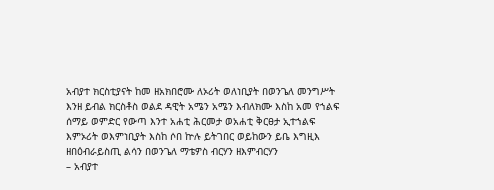አብያተ ክርስቲያናት ከመ ዘአክበሮሙ ለኦሪት ወለነቢያት በወንጌለ መንግሥት እንዘ ይብል ክርስቶስ ወልደ ዳዊት አሜን አሜን እብለክሙ እስከ አመ የኀልፍ ሰማይ ወምድር የውጣ እንተ አሐቲ ሕርመታ ወአሐቲ ቅርፀታ ኢተኀልፍ እምኦሪት ወእምነቢያት እስከ ሶበ ኵሉ ይትገበር ወይከውን ይቤ እግዚእ ዘበዕብራይስጢ ልሳን በወንጌለ ማቴዎስ ብርሃን ዘእምብርሃን
– አብያተ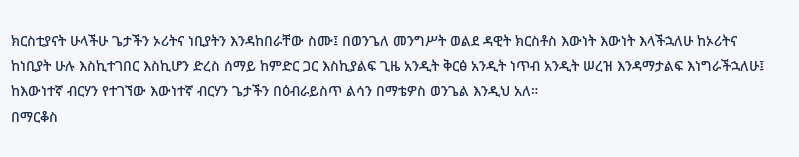ክርስቲያናት ሁላችሁ ጌታችን ኦሪትና ነቢያትን እንዳከበራቸው ስሙ፤ በወንጌለ መንግሥት ወልደ ዳዊት ክርስቶስ እውነት እውነት እላችኋለሁ ከኦሪትና ከነቢያት ሁሉ እስኪተገበር እስኪሆን ድረስ ሰማይ ከምድር ጋር እስኪያልፍ ጊዜ አንዲት ቅርፅ አንዲት ነጥብ አንዲት ሠረዝ እንዳማታልፍ እነግራችኋለሁ፤ ከእውነተኛ ብርሃን የተገኘው እውነተኛ ብርሃን ጌታችን በዕብራይስጥ ልሳን በማቴዎስ ወንጌል እንዲህ አለ።
በማርቆስ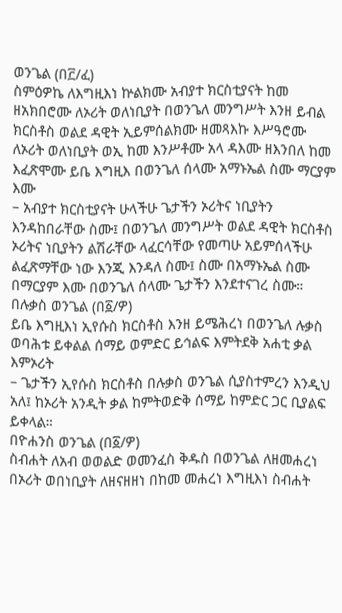ወንጌል (በ፫/ፈ)
ስምዕዎኬ ለእግዚእነ ኵልክሙ አብያተ ክርስቲያናት ከመ ዘአክበሮሙ ለኦሪት ወለነቢያት በወንጌለ መንግሥት እንዘ ይብል ክርስቶስ ወልደ ዳዊት ኢይምሰልክሙ ዘመጻእኩ እሥዓሮሙ ለኦሪት ወለነቢያት ወኢ ከመ እንሥቶሙ አላ ዳእሙ ዘእንበለ ከመ እፈጽሞሙ ይቤ እግዚእ በወንጌለ ሰላሙ አማኑኤል ስሙ ማርያም እሙ
– አብያተ ክርስቲያናት ሁላችሁ ጌታችን ኦሪትና ነቢያትን እንዳከበራቸው ስሙ፤ በወንጌለ መንግሥት ወልደ ዳዊት ክርስቶስ ኦሪትና ነቢያትን ልሽራቸው ላፈርሳቸው የመጣሁ አይምሰላችሁ ልፈጽማቸው ነው እንጂ እንዳለ ስሙ፤ ስሙ በአማኑኤል ስሙ በማርያም እሙ በወንጌለ ሰላሙ ጌታችን እንደተናገረ ስሙ።
በሉቃስ ወንጌል (በ፩/ዎ)
ይቤ እግዚእነ ኢየሱስ ክርስቶስ እንዘ ይሜሕረነ በወንጌለ ሉቃስ ወባሕቱ ይቀልል ሰማይ ወምድር ይኅልፍ እምትደቅ አሐቲ ቃል እምኦሪት
– ጌታችን ኢየሱስ ክርስቶስ በሉቃስ ወንጌል ሲያስተምረን እንዲህ አለ፤ ከኦሪት አንዲት ቃል ከምትወድቅ ሰማይ ከምድር ጋር ቢያልፍ ይቀላል።
በዮሐንስ ወንጌል (በ፩/ዎ)
ስብሐት ለአብ ወወልድ ወመንፈስ ቅዱስ በወንጌል ለዘመሐረነ በኦሪት ወበነቢያት ለዘናዘዘነ በከመ መሐረነ እግዚእነ ስብሐት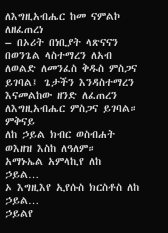ለእግዚአብሔር ከመ ናምልኮ ለዘፈጠረነ
– በኦሪት በነቢያት ላጽናናን በወንጌል ላስተማረን ለአብ ለወልድ ለመንፈስ ቅዱስ ምስጋና ይገባል፤ ጌታችን እንዳስተማረን እናመልከው ዘንድ ለፈጠረን ለእግዚአብሔር ምስጋና ይገባል።
ምቅናይ
ለከ ኃይል ክብር ወስብሐት ወእዘዝ እስከ ለዓለም።
አማኑኤል አምላኪየ ለከ ኃይል…
ኦ እግዚእየ ኢየሱስ ክርስቶስ ለከ ኃይል…
ኃይልየ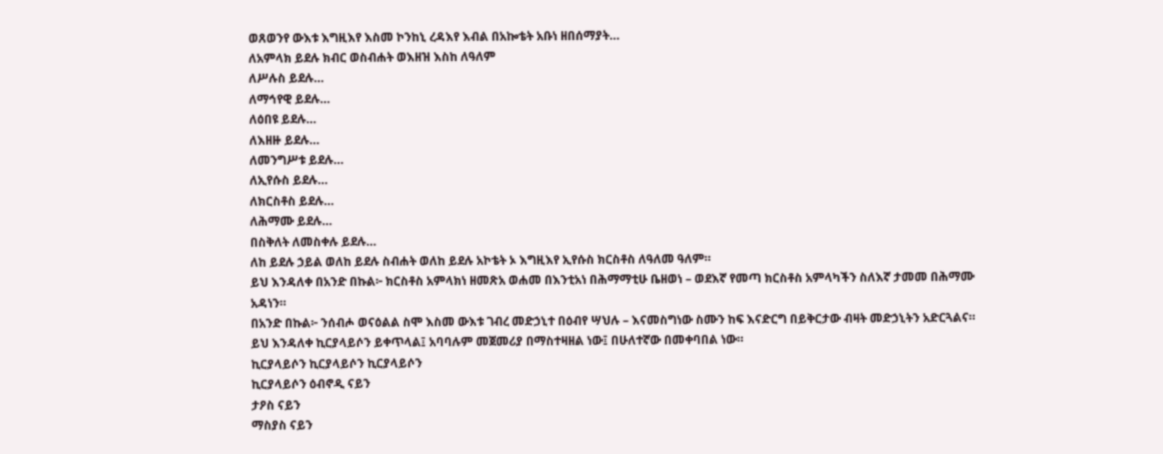ወጸወንየ ውእቱ እግዚእየ እስመ ኮንከኒ ረዳእየ እብል በአኰቴት አቡነ ዘበሰማያት…
ለአምላክ ይደሉ ክብር ወስብሐት ወእዘዝ እስከ ለዓለም
ለሥሉስ ይደሉ…
ለማኅየዊ ይደሉ…
ለዕበዩ ይደሉ…
ለእዘዙ ይደሉ…
ለመንግሥቱ ይደሉ…
ለኢየሱስ ይደሉ…
ለክርስቶስ ይደሉ…
ለሕማሙ ይደሉ…
በስቅለት ለመስቀሉ ይደሉ…
ለከ ይደሉ ኃይል ወለከ ይደሉ ስብሐት ወለከ ይደሉ አኮቴት ኦ እግዚእየ ኢየሱስ ክርስቶስ ለዓለመ ዓለም።
ይህ እንዳለቀ በአንድ በኩል፦ ክርስቶስ አምላክነ ዘመጽአ ወሐመ በእንቲአነ በሕማማቲሁ ቤዘወነ – ወደእኛ የመጣ ክርስቶስ አምላካችን ስለእኛ ታመመ በሕማሙ አዳነን።
በአንድ በኩል፦ ንሰብሖ ወናዕልል ስሞ እስመ ውእቱ ገብረ መድኃኒተ በዕብየ ሣህሉ – እናመስግነው ስሙን ከፍ እናድርግ በይቅርታው ብዛት መድኃኒትን አድርጓልና። ይህ እንዳለቀ ኪርያላይሶን ይቀጥላል፤ አባባሉም መጀመሪያ በማስተዛዘል ነው፤ በሁለተኛው በመቀባበል ነው።
ኪርያላይሶን ኪርያላይሶን ኪርያላይሶን
ኪርያላይሶን ዕብኖዲ ናይን
ታዖስ ናይን
ማስያስ ናይን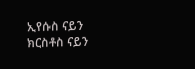ኢየሱስ ናይን
ክርስቶስ ናይን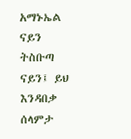አማኑኤል ናይን
ትስቡጣ ናይን፤ ይህ እንዳበቃ ሰላምታ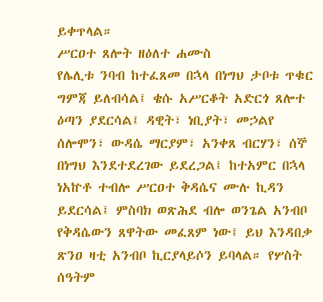ይቀጥላል።
ሥርዐተ ጸሎት ዘዕለተ ሐሙስ
የሌሊቱ ንባብ ከተፈጸመ በኋላ በነግህ ታቦቱ ጥቁር ግምጃ ይለብሳል፤ ቄሱ አሥርቆት አድርጎ ጸሎተ ዕጣን ያደርሳል፤ ዳዊት፣ ነቢያት፣ መኃልየ ሰሎሞን፣ ውዳሴ ማርያም፣ አንቀጸ ብርሃን፣ ሰኞ በነግህ እንደተደረገው ይደረጋል፤ ከተአምር በኋላ ነአኵቶ ተብሎ ሥርዐተ ቅዳሴና ሙሉ ኪዳን ይደርሳል፤ ምስባክ ወጽሕደ ብሎ ወንጌል አንብቦ የቅዳሴውን ጸዋትው መፈጸም ነው፤ ይህ እንዳበቃ ጽንዐ ዛቲ አንብቦ ኪርያላይሶን ይባላል። የሦስት ሰዓትም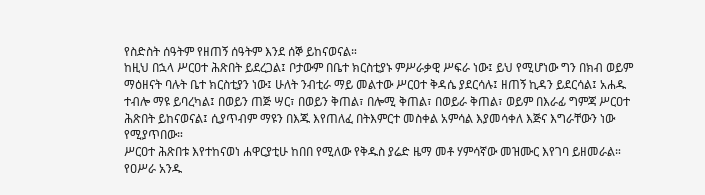የስድስት ሰዓትም የዘጠኝ ሰዓትም እንደ ሰኞ ይከናወናል።
ከዚህ በኋላ ሥርዐተ ሕጽበት ይደረጋል፤ ቦታውም በቤተ ክርስቲያኑ ምሥራቃዊ ሥፍራ ነው፤ ይህ የሚሆነው ግን በክብ ወይም ማዕዘናት ባሉት ቤተ ክርስቲያን ነው፤ ሁለት ንብቲራ ማይ መልተው ሥርዐተ ቅዳሴ ያደርሳሉ፤ ዘጠኝ ኪዳን ይደርሳል፤ አሐዱ ተብሎ ማዩ ይባረካል፤ በወይን ጠጅ ሣር፣ በወይን ቅጠል፣ በሎሚ ቅጠል፣ በወይራ ቅጠል፣ ወይም በእራፊ ግምጃ ሥርዐተ ሕጽበት ይከናወናል፤ ሲያጥብም ማዩን በእጁ እየጠለፈ በትእምርተ መስቀል አምሳል እያመሳቀለ እጅና እግራቸውን ነው የሚያጥበው።
ሥርዐተ ሕጽበቱ እየተከናወነ ሐዋርያቲሁ ከበበ የሚለው የቅዱስ ያሬድ ዜማ መቶ ሃምሳኛው መዝሙር እየገባ ይዘመራል። የዐሥራ አንዱ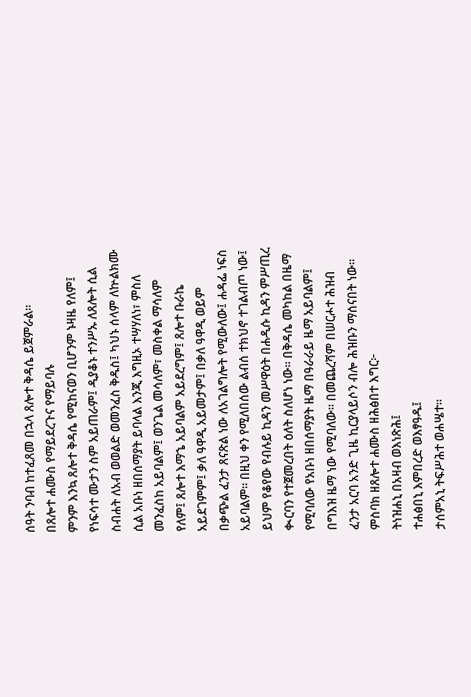ሰዓት ንባብ ከተፈጸመ በኋላ ጸሎተ ቅዳሴ ይጀምራል።
በጸሎተ ሐሙስ የማይደረጉና የማይባሉ
ምንም እንኳ ጸሎተ ቅዳሴ የሚከናወን ቢሆንም ኑዛዜ የለም፤ የነፍሳተ ሙታን ስም አይጠራም፤ ዲያቆኑ ተንሥኡ ለጸሎት ሲል ስብሐት ለአብ ወወልድ ወመንፈስ ቅዱስ፤ ካህኑ ሰላም ለኵልክሙ ሲል አቡነ ዘበሰማያት ይባላል እንጂ እግዚኦ ተሣሃለነ፣ ምስለ መንፈስከ አይባልም፤ ወንጌል መሳለም፣ መስቀል ማሳለም የለም፤ ጸሎተ እማኄ አይባልም አይደረግም፤ ጸሎተ ቡራኬ አይደገምም፤ ቃለ ዓዋዲ አይመታም፤ በቃለ ዓዋዲ ወይም በቃጭል ፈንታ ጸናጽል ነው ለአገልግሎት የሚውለው፤ ሐዳፌ ነፍስ አይባልም። በዚህ ቀን የሚለበሰው ልብሰ ተክህኖ ተገልብጦ ነው፤ ይህም የቆየው የብሉይ ኪዳን መሥዋዕት በሐዲሱ ኪዳን ምሥጢረ ቊርባን የተጀመረበት ዕለት ስለሆነ ነው። በቅዳሴ መካከል በዜማ የሚባለው የአቡነ ዘበሰማያት ዜማ በዓራራይ ዜማ አይባልም፤ በግእዝ ዜማ ነው የሚባለው። በመጨረሻም በሠርሖተ ሕዝብ ፈንታ አርባ አንድ ጊዜ ኪርያላይሶን ብሎ ሕዝቡን ማሰናበት ነው።
ምስባክ ዘጸሎተ ሐሙስ ዘሕፅበተ እግር፦
ትነዝሐኒ በአዛብ ወእነጽሕ፤
ተሐፅበኒ እምበረድ ወእፃዓዱ፤
ታሰምአኒ ትፍሥሕተ ወሐሤተ።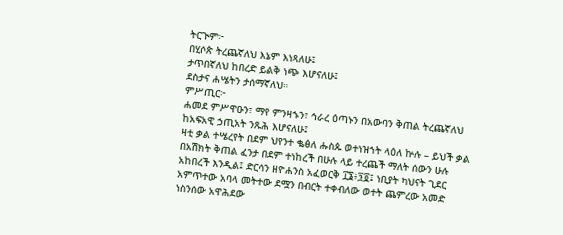ትርጒም፦
በሂሶጵ ትረጨኛለህ እኔም እነጻለሁ፤
ታጥበኛለህ ከበረድ ይልቅ ነጭ እሆናለሁ፤
ደስታና ሐሤትን ታሰማኛለህ።
ምሥጢር፦
ሐመደ ምሥዋዑን፣ ማየ ምንዛኁን፣ ኅራረ ዕጣኑን በአውባን ቅጠል ትረጨኛለህ ከአፍአዊ ኃጢአት ንጹሕ እሆናለሁ፤
ዛቲ ቃል ተሤረየት በደም ህየንተ ቈፅለ ሑስጱ ወተነዝኀት ላዕለ ኵሉ – ይህች ቃል በአሽክት ቅጠል ፈንታ በደም ተነከረች በሁሉ ላይ ተረጨች ማለት ሰውን ሁሉ አከበረች እንዲል፤ ድርሳን ዘዮሐንስ አፈወርቅ ፲፮፥፺፬፤ ነቢያት ካህናት ጊደር አምጥተው አባላ መትተው ደሟን በብርት ተቀብለው ወተት ጨምረው አመድ ነስንሰው አዋሕደው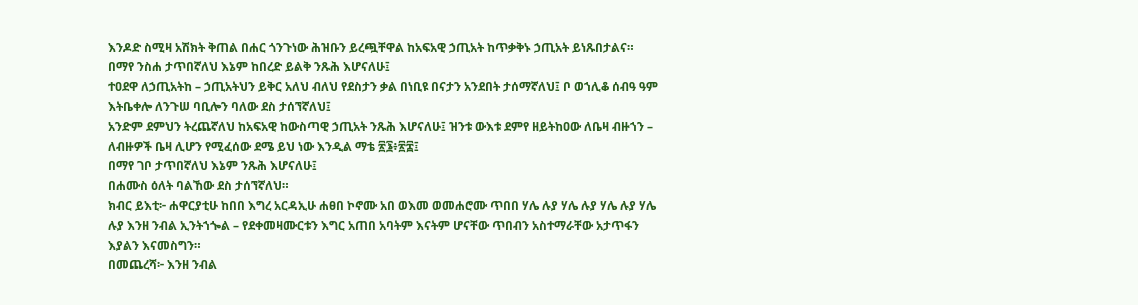እንዶድ ስሚዛ አሽክት ቅጠል በሐር ጎንጉነው ሕዝቡን ይረጯቸዋል ከአፍአዊ ኃጢአት ከጥቃቅኑ ኃጢአት ይነጹበታልና።
በማየ ንስሐ ታጥበኛለህ እኔም ከበረድ ይልቅ ንጹሕ እሆናለሁ፤
ተዐደዋ ለኃጢአትከ – ኃጢአትህን ይቅር አለህ ብለህ የደስታን ቃል በነቢዩ በናታን አንደበት ታሰማኛለህ፤ ቦ ወኀሊቆ ሰብዓ ዓም እትቤቀሎ ለንጉሠ ባቢሎን ባለው ደስ ታሰኘኛለህ፤
አንድም ደምህን ትረጨኛለህ ከአፍአዊ ከውስጣዊ ኃጢአት ንጹሕ እሆናለሁ፤ ዝንቱ ውእቱ ደምየ ዘይትከዐው ለቤዛ ብዙኀን – ለብዙዎች ቤዛ ሊሆን የሚፈሰው ደሜ ይህ ነው እንዲል ማቴ ፳፮፥፳፰፤
በማየ ገቦ ታጥበኛለህ እኔም ንጹሕ እሆናለሁ፤
በሐሙስ ዕለት ባልኸው ደስ ታሰኘኛለህ።
ክብር ይእቲ፦ ሐዋርያቲሁ ከበበ እግረ አርዳኢሁ ሐፀበ ኮኖሙ አበ ወእመ ወመሐሮሙ ጥበበ ሃሌ ሉያ ሃሌ ሉያ ሃሌ ሉያ ሃሌ ሉያ እንዘ ንብል ኢንትኀጐል – የደቀመዛሙርቱን እግር አጠበ አባትም እናትም ሆናቸው ጥበብን አስተማራቸው አታጥፋን እያልን እናመስግን።
በመጨረሻ፦ እንዘ ንብል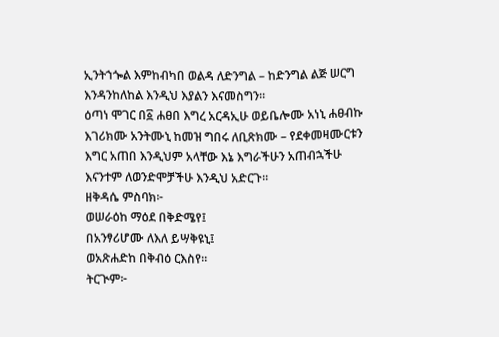ኢንትኀጐል እምከብካበ ወልዳ ለድንግል – ከድንግል ልጅ ሠርግ እንዳንከለከል እንዲህ እያልን እናመስግን።
ዕጣነ ሞገር በ፩ ሐፀበ እግረ አርዳኢሁ ወይቤሎሙ አነኒ ሐፀብኩ እገሪክሙ አንትሙኒ ከመዝ ግበሩ ለቢጽክሙ – የደቀመዛሙርቱን እግር አጠበ እንዲህም አላቸው እኔ እግራችሁን አጠብኋችሁ እናንተም ለወንድሞቻችሁ እንዲህ አድርጉ።
ዘቅዳሴ ምስባክ፦
ወሠራዕከ ማዕደ በቅድሜየ፤
በአንፃሪሆሙ ለእለ ይሣቅዩኒ፤
ወአጽሐድከ በቅብዕ ርእስየ።
ትርጒም፦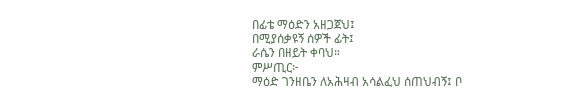በፊቴ ማዕድን አዘጋጀህ፤
በሚያሰቃዩኝ ሰዎች ፊት፤
ራሴን በዘይት ቀባህ።
ምሥጢር፦
ማዕድ ገንዘቤን ለአሕዛብ አሳልፈህ ሰጠህብኝ፤ ቦ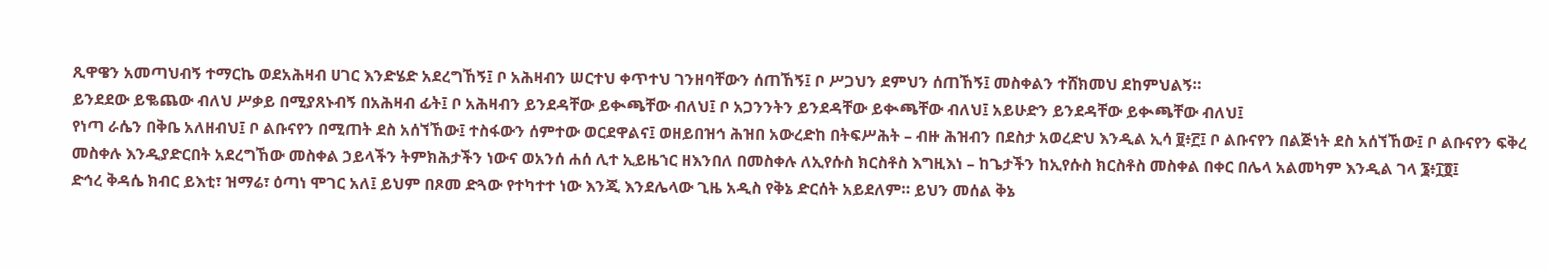ጺዋዌን አመጣህብኝ ተማርኬ ወደአሕዛብ ሀገር እንድሄድ አደረግኸኝ፤ ቦ አሕዛብን ሠርተህ ቀጥተህ ገንዘባቸውን ሰጠኸኝ፤ ቦ ሥጋህን ደምህን ሰጠኸኝ፤ መስቀልን ተሸክመህ ደከምህልኝ።
ይንደደው ይቈጨው ብለህ ሥቃይ በሚያጸኑብኝ በአሕዛብ ፊት፤ ቦ አሕዛብን ይንደዳቸው ይቊጫቸው ብለህ፤ ቦ አጋንንትን ይንደዳቸው ይቊጫቸው ብለህ፤ አይሁድን ይንደዳቸው ይቊጫቸው ብለህ፤
የነጣ ራሴን በቅቤ አለዘብህ፤ ቦ ልቡናየን በሚጠት ደስ አሰኘኸው፤ ተስፋውን ሰምተው ወርደዋልና፤ ወዘይበዝኅ ሕዝበ አውረድከ በትፍሥሕት – ብዙ ሕዝብን በደስታ አወረድህ እንዲል ኢሳ ፱፥፫፤ ቦ ልቡናየን በልጅነት ደስ አሰኘኸው፤ ቦ ልቡናየን ፍቅረ መስቀሉ እንዲያድርበት አደረግኸው መስቀል ኃይላችን ትምክሕታችን ነውና ወአንሰ ሐሰ ሊተ ኢይዜኀር ዘእንበለ በመስቀሉ ለኢየሱስ ክርስቶስ እግዚእነ – ከጌታችን ከኢየሱስ ክርስቶስ መስቀል በቀር በሌላ አልመካም እንዲል ገላ ፮፥፲፬፤
ድኅረ ቅዳሴ ክብር ይእቲ፣ ዝማሬ፣ ዕጣነ ሞገር አለ፤ ይህም በጾመ ድጓው የተካተተ ነው እንጂ እንደሌላው ጊዜ አዲስ የቅኔ ድርሰት አይደለም። ይህን መሰል ቅኔ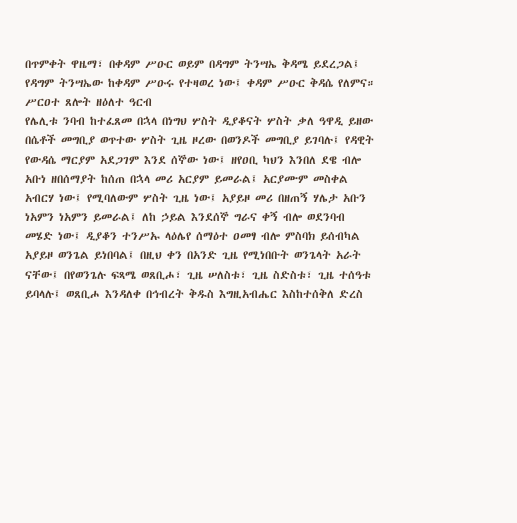በጥምቀት ዋዜማ፣ በቀዳም ሥዑር ወይም በዳግም ትንሣኤ ቅዳሜ ይደረጋል፤ የዳግም ትንሣኤው ከቀዳም ሥዑሩ የተዛወረ ነው፤ ቀዳም ሥዑር ቅዳሴ የለምና።
ሥርዐተ ጸሎት ዘዕለተ ዓርብ
የሌሊቱ ንባብ ከተፈጸመ በኋላ በነግህ ሦስት ዲያቆናት ሦስት ቃለ ዓዋዲ ይዘው በሴቶች መግቢያ ወጥተው ሦስት ጊዜ ዞረው በወንዶች መግቢያ ይገባሉ፤ የዳዊት የውዳሴ ማርያም አደጋገም እንደ ሰኞው ነው፤ ዘየዐቢ ካህን እንበለ ደዌ ብሎ አቡነ ዘበሰማያት ከሰጠ በኋላ መሪ አርያም ይመራል፤ አርያሙም መስቀል አብርሃ ነው፤ የሚባለውም ሦስት ጊዜ ነው፤ አያይዞ መሪ በዘጠኝ ሃሌታ አቡን ነአምን ነአምን ይመራል፤ ለከ ኃይል እንደሰኞ ግራና ቀኝ ብሎ ወደንባብ መሄድ ነው፤ ዲያቆን ተንሥኡ ላዕሌየ ሰማዕተ ዐመፃ ብሎ ምስባክ ይሰብካል አያይዞ ወንጌል ይነበባል፤ በዚህ ቀን በአንድ ጊዜ የሚነበቡት ወንጌላት አራት ናቸው፤ በየወንጌሉ ፍጻሜ ወጸቢሖ፣ ጊዜ ሠለስቱ፣ ጊዜ ስድስቱ፣ ጊዜ ተሰዓቱ ይባላሉ፤ ወጸቢሖ እንዳለቀ በኅብረት ቅዱስ እግዚአብሔር እስከተሰቅለ ድረስ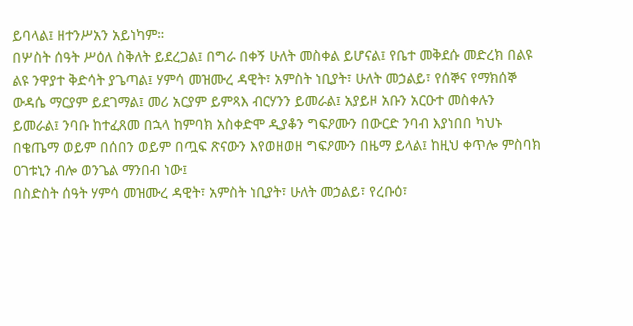ይባላል፤ ዘተንሥአን አይነካም።
በሦስት ሰዓት ሥዕለ ስቅለት ይደረጋል፤ በግራ በቀኝ ሁለት መስቀል ይሆናል፤ የቤተ መቅደሱ መድረክ በልዩ ልዩ ንዋያተ ቅድሳት ያጌጣል፤ ሃምሳ መዝሙረ ዳዊት፣ አምስት ነቢያት፣ ሁለት መኃልይ፣ የሰኞና የማክሰኞ ውዳሴ ማርያም ይደገማል፤ መሪ አርያም ይምጻእ ብርሃንን ይመራል፤ አያይዞ አቡን አርዑተ መስቀሉን ይመራል፤ ንባቡ ከተፈጸመ በኋላ ከምባክ አስቀድሞ ዲያቆን ግፍዖሙን በውርድ ንባብ እያነበበ ካህኑ በቄጤማ ወይም በሰበን ወይም በጧፍ ጽናውን እየወዘወዘ ግፍዖሙን በዜማ ይላል፤ ከዚህ ቀጥሎ ምስባክ ዐገቱኒን ብሎ ወንጌል ማንበብ ነው፤
በስድስት ሰዓት ሃምሳ መዝሙረ ዳዊት፣ አምስት ነቢያት፣ ሁለት መኃልይ፣ የረቡዕ፣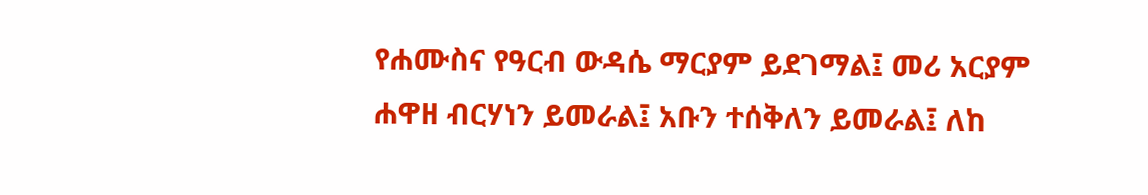የሐሙስና የዓርብ ውዳሴ ማርያም ይደገማል፤ መሪ አርያም ሐዋዘ ብርሃነን ይመራል፤ አቡን ተሰቅለን ይመራል፤ ለከ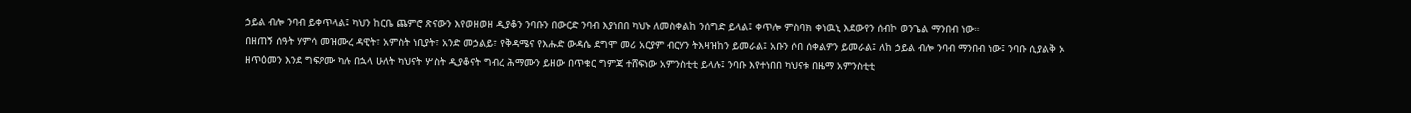ኃይል ብሎ ንባብ ይቀጥላል፤ ካህን ከርቤ ጨምሮ ጽናውን እየወዘወዘ ዲያቆን ንባቡን በውርድ ንባብ እያነበበ ካህኑ ለመስቀልከ ንሰግድ ይላል፤ ቀጥሎ ምስባክ ቀነዉኒ እደውየን ሰብኮ ወንጌል ማንበብ ነው።
በዘጠኝ ሰዓት ሃምሳ መዝሙረ ዳዊት፣ አምስት ነቢያት፣ አንድ መኃልይ፣ የቅዳሜና የእሑድ ውዳሴ ደግሞ መሪ አርያም ብርሃን ትእዛዝከን ይመራል፤ አቡን ሶበ ሰቀልዎን ይመራል፤ ለከ ኃይል ብሎ ንባብ ማንበብ ነው፤ ንባቡ ሲያልቅ ኦ ዘጥዕመን እንደ ግፍዖሙ ካሉ በኋላ ሁለት ካህናት ሦስት ዲያቆናት ግብረ ሕማሙን ይዘው በጥቁር ግምጃ ተሸፍነው አምንስቲቲ ይላሉ፤ ንባቡ እየተነበበ ካህናቱ በዜማ አምንስቲቲ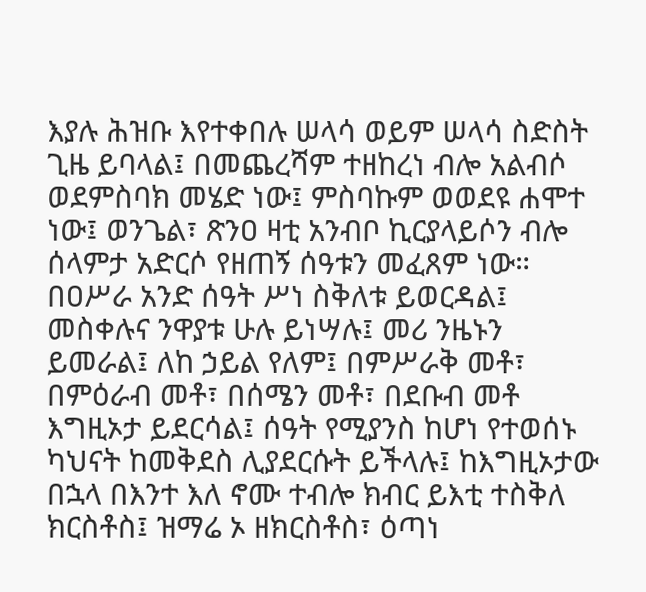እያሉ ሕዝቡ እየተቀበሉ ሠላሳ ወይም ሠላሳ ስድስት ጊዜ ይባላል፤ በመጨረሻም ተዘከረነ ብሎ አልብሶ ወደምስባክ መሄድ ነው፤ ምስባኩም ወወደዩ ሐሞተ ነው፤ ወንጌል፣ ጽንዐ ዛቲ አንብቦ ኪርያላይሶን ብሎ ሰላምታ አድርሶ የዘጠኝ ሰዓቱን መፈጸም ነው።
በዐሥራ አንድ ሰዓት ሥነ ስቅለቱ ይወርዳል፤ መስቀሉና ንዋያቱ ሁሉ ይነሣሉ፤ መሪ ንዜኑን ይመራል፤ ለከ ኃይል የለም፤ በምሥራቅ መቶ፣ በምዕራብ መቶ፣ በሰሜን መቶ፣ በደቡብ መቶ እግዚኦታ ይደርሳል፤ ሰዓት የሚያንስ ከሆነ የተወሰኑ ካህናት ከመቅደስ ሊያደርሱት ይችላሉ፤ ከእግዚኦታው በኋላ በእንተ እለ ኖሙ ተብሎ ክብር ይእቲ ተስቅለ ክርስቶስ፤ ዝማሬ ኦ ዘክርስቶስ፣ ዕጣነ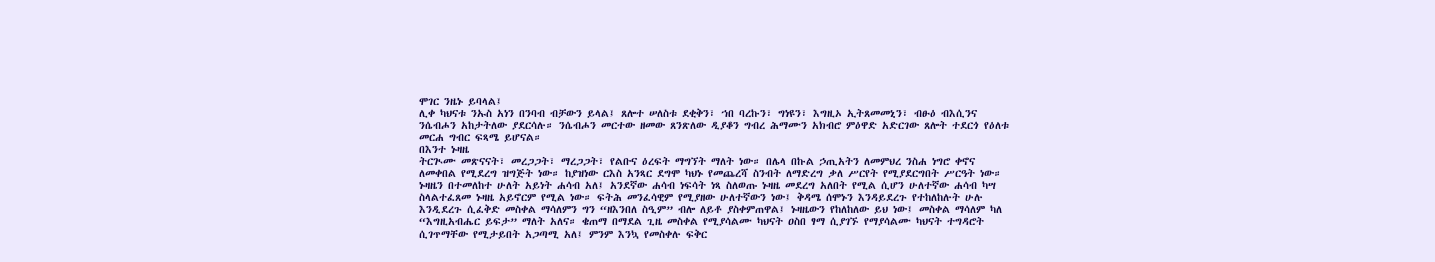ሞገር ንዜኑ ይባላል፤
ሊቀ ካህናቱ ንኡስ አነን በንባብ ብቻውን ይላል፤ ጸሎተ ሠለስቱ ደቂቅን፣ ኀበ ባረኩን፣ ግነዩን፣ እግዚኦ ኢትጸመመኒን፣ ብፁዕ ብእሲንና ንሴብሖን አከታትለው ያደርሳሉ። ንሴብሖን መርተው ዘመው ጸንጽለው ዲያቆን ግብረ ሕማሙን አክብሮ ምዕዋድ አድርገው ጸሎት ተደርጎ የዕለቱ መርሐ ግብር ፍጻሜ ይሆናል።
በእንተ ኑዛዜ
ትርጒሙ መጽናናት፣ መረጋጋት፣ ማረጋጋት፣ የልቡና ዕረፍት ማግኘት ማለት ነው። በሌላ በኩል ኃጢአትን ለመምህረ ንስሐ ነግሮ ቀኖና ለመቀበል የሚደረግ ዝግጅት ነው። ከያዝነው ርእስ አንጻር ደግሞ ካህኑ የመጨረሻ ስንብት ለማድረግ ቃለ ሥርየት የሚያደርግበት ሥርዓት ነው። ኑዛዜን በተመለከተ ሁለት አይነት ሐሳብ አለ፤ አንደኛው ሐሳብ ነፍሳት ነጻ ስለወጡ ኑዛዜ መደረግ አለበት የሚል ሲሆን ሁለተኛው ሐሳብ ካሣ ስላልተፈጸመ ኑዛዜ አይኖርም የሚል ነው። ፍትሕ መንፈሳዊም የሚያዘው ሁለተኛውን ነው፤ ቅዳሜ ሰሞኑን እንዳይደረጉ የተከለከሉት ሁሉ እንዲደረጉ ሲፈቅድ መስቀል ማሳለምን ግን “ዘእንበለ ስዒም” ብሎ ለይቶ ያስቀምጠዋል፤ ኑዛዜውን የከለከለው ይህ ነው፤ መስቀል ማሳለም ካለ “እግዚአብሔር ይፍታ” ማለት አለና። ቄጠማ በማደል ጊዜ መስቀል የሚያሳልሙ ካህናት ዐስበ ፃማ ሲያገኙ የማያሳልሙ ካህናት ተግዳሮት ሲገጥማቸው የሚታይበት አጋጣሚ አለ፤ ምንም እንኳ የመስቀሉ ፍቅር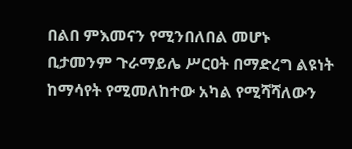በልበ ምእመናን የሚንበለበል መሆኑ ቢታመንም ጉራማይሌ ሥርዐት በማድረግ ልዩነት ከማሳየት የሚመለከተው አካል የሚሻሻለውን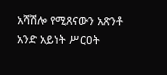አሻሽሎ የሚጸናውን አጽንቶ አንድ አይነት ሥርዐት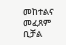መከተልና መፈጸም ቢቻል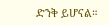ድንቅ ይሆናል።